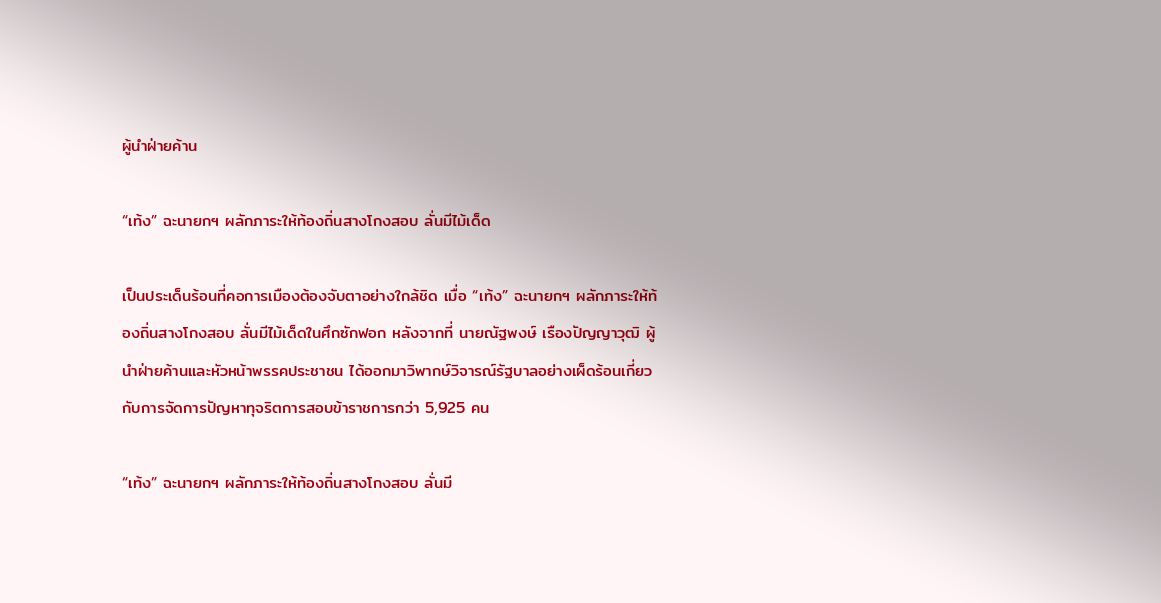ผู้นําฝ่ายค้าน

“เท้ง” ฉะนายกฯ ผลักภาระให้ท้องถิ่นสางโกงสอบ ลั่นมีไม้เด็ด

เป็นประเด็นร้อนที่คอการเมืองต้องจับตาอย่างใกล้ชิด เมื่อ “เท้ง” ฉะนายกฯ ผลักภาระให้ท้องถิ่นสางโกงสอบ ลั่นมีไม้เด็ดในศึกซักฟอก หลังจากที่ นายณัฐพงษ์ เรืองปัญญาวุฒิ ผู้นำฝ่ายค้านและหัวหน้าพรรคประชาชน ได้ออกมาวิพากษ์วิจารณ์รัฐบาลอย่างเผ็ดร้อนเกี่ยวกับการจัดการปัญหาทุจริตการสอบข้าราชการกว่า 5,925 คน

“เท้ง” ฉะนายกฯ ผลักภาระให้ท้องถิ่นสางโกงสอบ ลั่นมี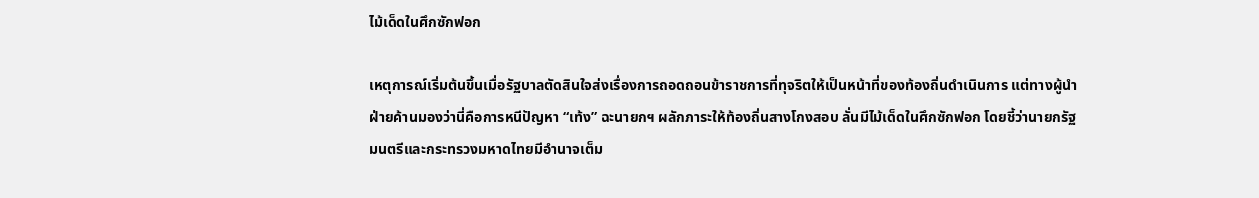ไม้เด็ดในศึกซักฟอก

เหตุการณ์เริ่มต้นขึ้นเมื่อรัฐบาลตัดสินใจส่งเรื่องการถอดถอนข้าราชการที่ทุจริตให้เป็นหน้าที่ของท้องถิ่นดำเนินการ แต่ทางผู้นำฝ่ายค้านมองว่านี่คือการหนีปัญหา “เท้ง” ฉะนายกฯ ผลักภาระให้ท้องถิ่นสางโกงสอบ ลั่นมีไม้เด็ดในศึกซักฟอก โดยชี้ว่านายกรัฐมนตรีและกระทรวงมหาดไทยมีอำนาจเต็ม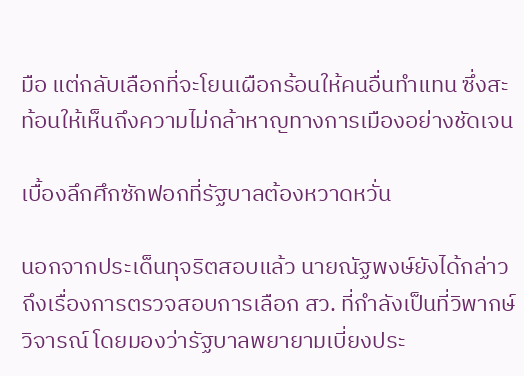มือ แต่กลับเลือกที่จะโยนเผือกร้อนให้คนอื่นทำแทน ซึ่งสะท้อนให้เห็นถึงความไม่กล้าหาญทางการเมืองอย่างชัดเจน

เบื้องลึกศึกซักฟอกที่รัฐบาลต้องหวาดหวั่น

นอกจากประเด็นทุจริตสอบแล้ว นายณัฐพงษ์ยังได้กล่าวถึงเรื่องการตรวจสอบการเลือก สว. ที่กำลังเป็นที่วิพากษ์วิจารณ์ โดยมองว่ารัฐบาลพยายามเบี่ยงประ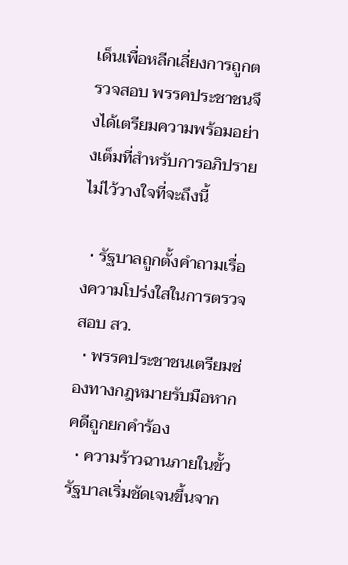เด็นเพื่อหลีกเลี่ยงการถูกตรวจสอบ พรรคประชาชนจึงได้เตรียมความพร้อมอย่างเต็มที่สำหรับการอภิปรายไม่ไว้วางใจที่จะถึงนี้

  • รัฐบาลถูกตั้งคำถามเรื่องความโปร่งใสในการตรวจสอบ สว.
  • พรรคประชาชนเตรียมช่องทางกฎหมายรับมือหากคดีถูกยกคำร้อง
  • ความร้าวฉานภายในขั้วรัฐบาลเริ่มชัดเจนขึ้นจาก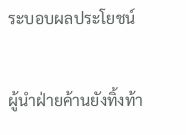ระบอบผลประโยชน์

ผู้นำฝ่ายค้านยังทิ้งท้า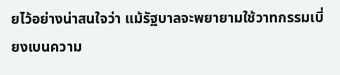ยไว้อย่างน่าสนใจว่า แม้รัฐบาลจะพยายามใช้วาทกรรมเบี่ยงเบนความ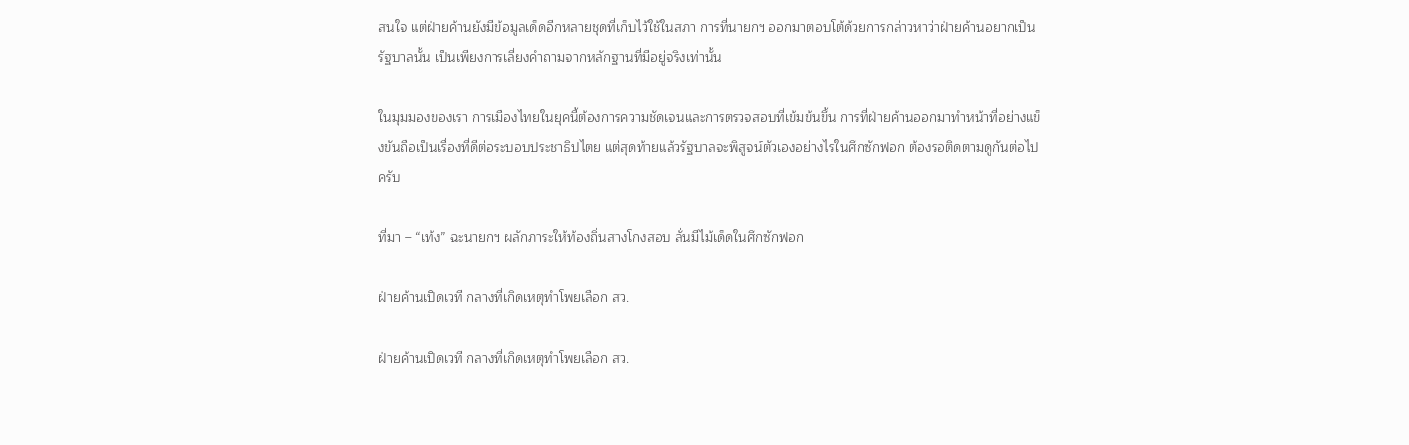สนใจ แต่ฝ่ายค้านยังมีข้อมูลเด็ดอีกหลายชุดที่เก็บไว้ใช้ในสภา การที่นายกฯ ออกมาตอบโต้ด้วยการกล่าวหาว่าฝ่ายค้านอยากเป็นรัฐบาลนั้น เป็นเพียงการเลี่ยงคำถามจากหลักฐานที่มีอยู่จริงเท่านั้น

ในมุมมองของเรา การเมืองไทยในยุคนี้ต้องการความชัดเจนและการตรวจสอบที่เข้มข้นขึ้น การที่ฝ่ายค้านออกมาทำหน้าที่อย่างแข็งขันถือเป็นเรื่องที่ดีต่อระบอบประชาธิปไตย แต่สุดท้ายแล้วรัฐบาลจะพิสูจน์ตัวเองอย่างไรในศึกซักฟอก ต้องรอติดตามดูกันต่อไปครับ

ที่มา – “เท้ง” ฉะนายกฯ ผลักภาระให้ท้องถิ่นสางโกงสอบ ลั่นมีไม้เด็ดในศึกซักฟอก

ฝ่ายค้านเปิดเวที กลางที่เกิดเหตุทำโพยเลือก สว.

ฝ่ายค้านเปิดเวที กลางที่เกิดเหตุทำโพยเลือก สว.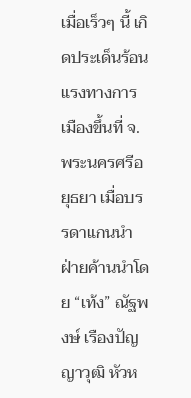เมื่อเร็วๆ นี้ เกิดประเด็นร้อนแรงทางการเมืองขึ้นที่ จ.พระนครศรีอยุธยา เมื่อบรรดาแกนนำฝ่ายค้านนำโดย “เท้ง” ณัฐพงษ์ เรืองปัญญาวุฒิ หัวห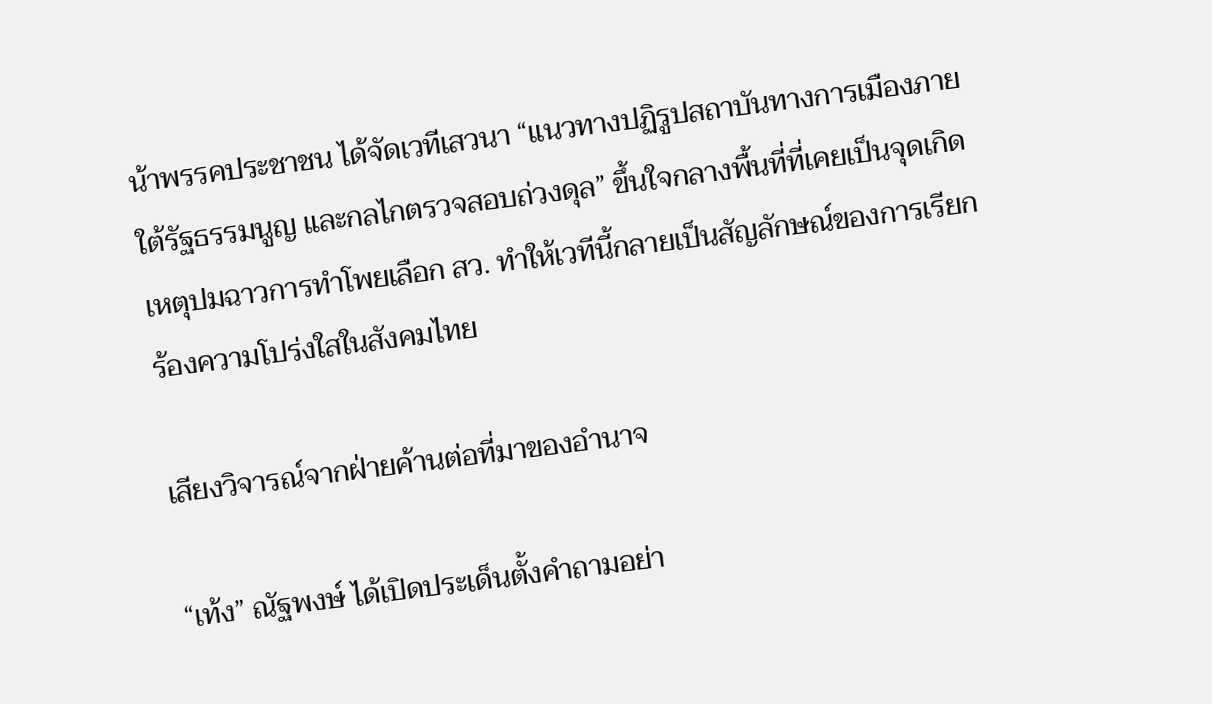น้าพรรคประชาชน ได้จัดเวทีเสวนา “แนวทางปฏิรูปสถาบันทางการเมืองภายใต้รัฐธรรมนูญ และกลไกตรวจสอบถ่วงดุล” ขึ้นใจกลางพื้นที่ที่เคยเป็นจุดเกิดเหตุปมฉาวการทำโพยเลือก สว. ทำให้เวทีนี้กลายเป็นสัญลักษณ์ของการเรียกร้องความโปร่งใสในสังคมไทย

เสียงวิจารณ์จากฝ่ายค้านต่อที่มาของอำนาจ

“เท้ง” ณัฐพงษ์ ได้เปิดประเด็นตั้งคำถามอย่า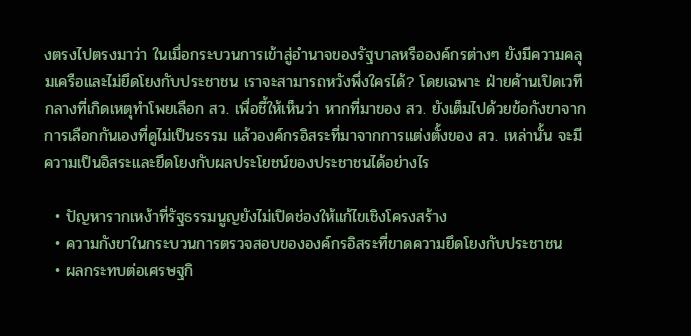งตรงไปตรงมาว่า ในเมื่อกระบวนการเข้าสู่อำนาจของรัฐบาลหรือองค์กรต่างๆ ยังมีความคลุมเครือและไม่ยึดโยงกับประชาชน เราจะสามารถหวังพึ่งใครได้? โดยเฉพาะ ฝ่ายค้านเปิดเวที กลางที่เกิดเหตุทำโพยเลือก สว. เพื่อชี้ให้เห็นว่า หากที่มาของ สว. ยังเต็มไปด้วยข้อกังขาจากการเลือกกันเองที่ดูไม่เป็นธรรม แล้วองค์กรอิสระที่มาจากการแต่งตั้งของ สว. เหล่านั้น จะมีความเป็นอิสระและยึดโยงกับผลประโยชน์ของประชาชนได้อย่างไร

  • ปัญหารากเหง้าที่รัฐธรรมนูญยังไม่เปิดช่องให้แก้ไขเชิงโครงสร้าง
  • ความกังขาในกระบวนการตรวจสอบขององค์กรอิสระที่ขาดความยึดโยงกับประชาชน
  • ผลกระทบต่อเศรษฐกิ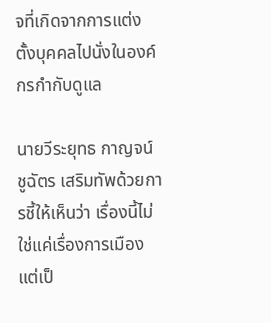จที่เกิดจากการแต่งตั้งบุคคลไปนั่งในองค์กรกำกับดูแล

นายวีระยุทธ กาญจน์ชูฉัตร เสริมทัพด้วยการชี้ให้เห็นว่า เรื่องนี้ไม่ใช่แค่เรื่องการเมือง แต่เป็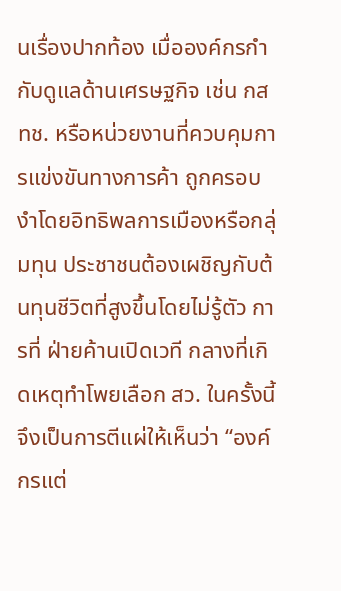นเรื่องปากท้อง เมื่อองค์กรกำกับดูแลด้านเศรษฐกิจ เช่น กสทช. หรือหน่วยงานที่ควบคุมการแข่งขันทางการค้า ถูกครอบงำโดยอิทธิพลการเมืองหรือกลุ่มทุน ประชาชนต้องเผชิญกับต้นทุนชีวิตที่สูงขึ้นโดยไม่รู้ตัว การที่ ฝ่ายค้านเปิดเวที กลางที่เกิดเหตุทำโพยเลือก สว. ในครั้งนี้ จึงเป็นการตีแผ่ให้เห็นว่า “องค์กรแต่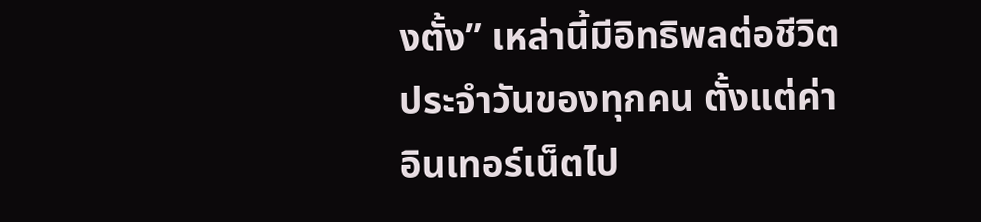งตั้ง” เหล่านี้มีอิทธิพลต่อชีวิตประจำวันของทุกคน ตั้งแต่ค่าอินเทอร์เน็ตไป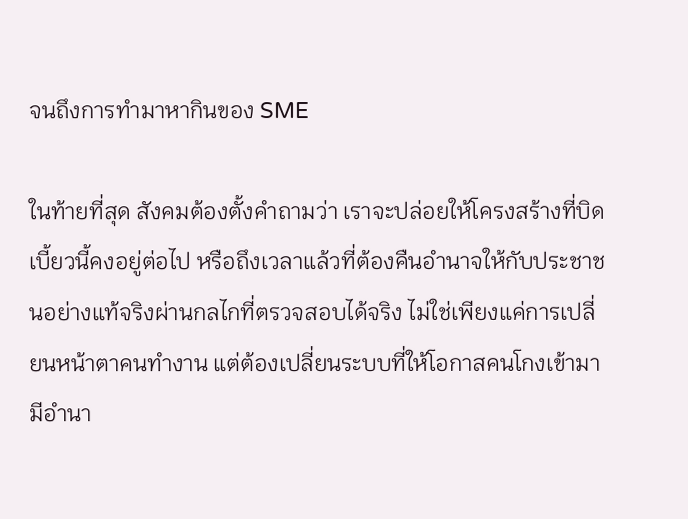จนถึงการทำมาหากินของ SME

ในท้ายที่สุด สังคมต้องตั้งคำถามว่า เราจะปล่อยให้โครงสร้างที่บิดเบี้ยวนี้คงอยู่ต่อไป หรือถึงเวลาแล้วที่ต้องคืนอำนาจให้กับประชาชนอย่างแท้จริงผ่านกลไกที่ตรวจสอบได้จริง ไม่ใช่เพียงแค่การเปลี่ยนหน้าตาคนทำงาน แต่ต้องเปลี่ยนระบบที่ให้โอกาสคนโกงเข้ามามีอำนา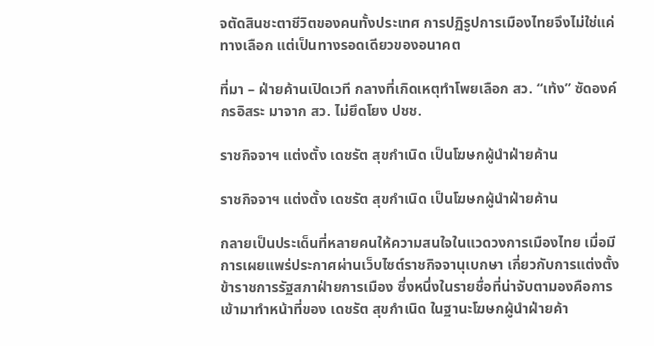จตัดสินชะตาชีวิตของคนทั้งประเทศ การปฏิรูปการเมืองไทยจึงไม่ใช่แค่ทางเลือก แต่เป็นทางรอดเดียวของอนาคต

ที่มา – ฝ่ายค้านเปิดเวที กลางที่เกิดเหตุทำโพยเลือก สว. “เท้ง” ซัดองค์กรอิสระ มาจาก สว. ไม่ยึดโยง ปชช.

ราชกิจจาฯ แต่งตั้ง เดชรัต สุขกำเนิด เป็นโฆษกผู้นำฝ่ายค้าน

ราชกิจจาฯ แต่งตั้ง เดชรัต สุขกำเนิด เป็นโฆษกผู้นำฝ่ายค้าน

กลายเป็นประเด็นที่หลายคนให้ความสนใจในแวดวงการเมืองไทย เมื่อมีการเผยแพร่ประกาศผ่านเว็บไซต์ราชกิจจานุเบกษา เกี่ยวกับการแต่งตั้งข้าราชการรัฐสภาฝ่ายการเมือง ซึ่งหนึ่งในรายชื่อที่น่าจับตามองคือการเข้ามาทำหน้าที่ของ เดชรัต สุขกำเนิด ในฐานะโฆษกผู้นำฝ่ายค้า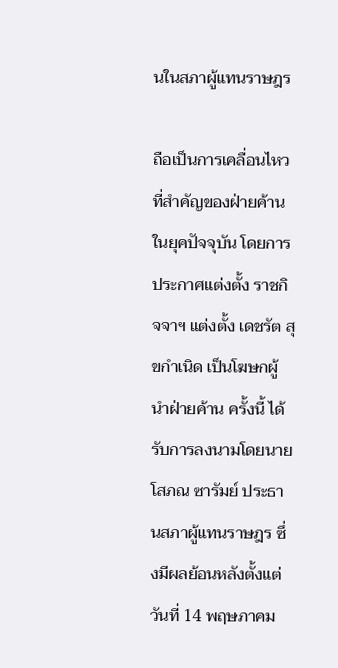นในสภาผู้แทนราษฎร

ถือเป็นการเคลื่อนไหวที่สำคัญของฝ่ายค้านในยุคปัจจุบัน โดยการประกาศแต่งตั้ง ราชกิจจาฯ แต่งตั้ง เดชรัต สุขกำเนิด เป็นโฆษกผู้นำฝ่ายค้าน ครั้งนี้ ได้รับการลงนามโดยนายโสภณ ซารัมย์ ประธานสภาผู้แทนราษฎร ซึ่งมีผลย้อนหลังตั้งแต่วันที่ 14 พฤษภาคม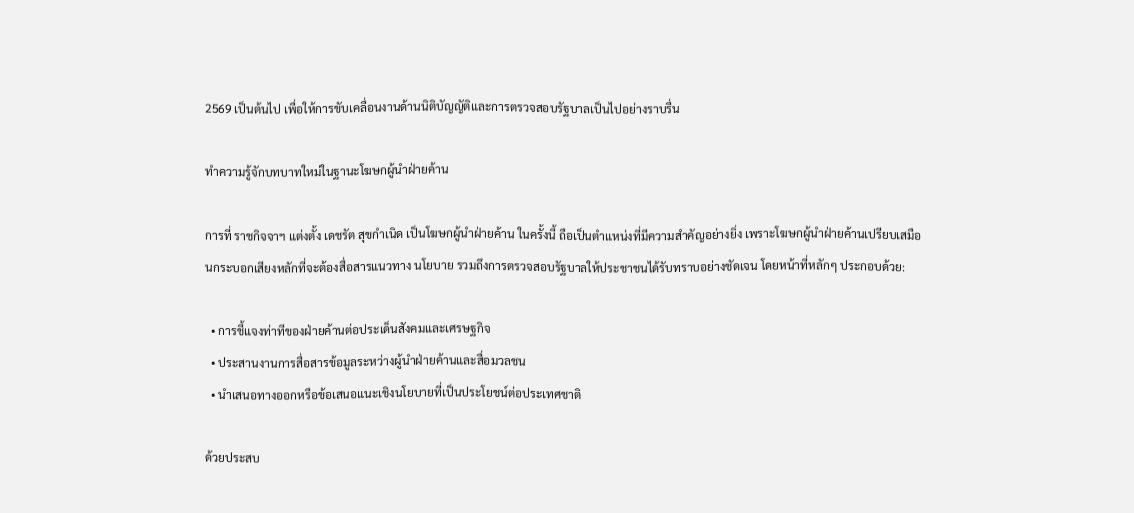2569 เป็นต้นไป เพื่อให้การขับเคลื่อนงานด้านนิติบัญญัติและการตรวจสอบรัฐบาลเป็นไปอย่างราบรื่น

ทำความรู้จักบทบาทใหม่ในฐานะโฆษกผู้นำฝ่ายค้าน

การที่ ราชกิจจาฯ แต่งตั้ง เดชรัต สุขกำเนิด เป็นโฆษกผู้นำฝ่ายค้าน ในครั้งนี้ ถือเป็นตำแหน่งที่มีความสำคัญอย่างยิ่ง เพราะโฆษกผู้นำฝ่ายค้านเปรียบเสมือนกระบอกเสียงหลักที่จะต้องสื่อสารแนวทาง นโยบาย รวมถึงการตรวจสอบรัฐบาลให้ประชาชนได้รับทราบอย่างชัดเจน โดยหน้าที่หลักๆ ประกอบด้วย:

  • การชี้แจงท่าทีของฝ่ายค้านต่อประเด็นสังคมและเศรษฐกิจ
  • ประสานงานการสื่อสารข้อมูลระหว่างผู้นำฝ่ายค้านและสื่อมวลชน
  • นำเสนอทางออกหรือข้อเสนอแนะเชิงนโยบายที่เป็นประโยชน์ต่อประเทศชาติ

ด้วยประสบ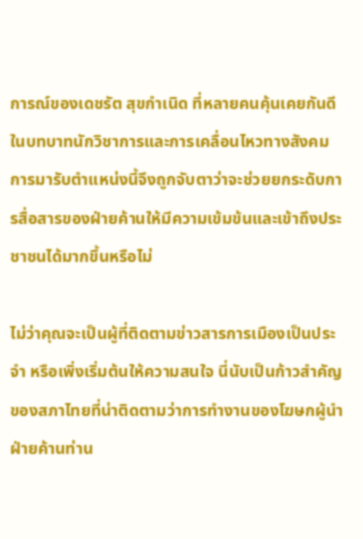การณ์ของเดชรัต สุขกำเนิด ที่หลายคนคุ้นเคยกันดีในบทบาทนักวิชาการและการเคลื่อนไหวทางสังคม การมารับตำแหน่งนี้จึงถูกจับตาว่าจะช่วยยกระดับการสื่อสารของฝ่ายค้านให้มีความเข้มข้นและเข้าถึงประชาชนได้มากขึ้นหรือไม่

ไม่ว่าคุณจะเป็นผู้ที่ติดตามข่าวสารการเมืองเป็นประจำ หรือเพิ่งเริ่มต้นให้ความสนใจ นี่นับเป็นก้าวสำคัญของสภาไทยที่น่าติดตามว่าการทำงานของโฆษกผู้นำฝ่ายค้านท่าน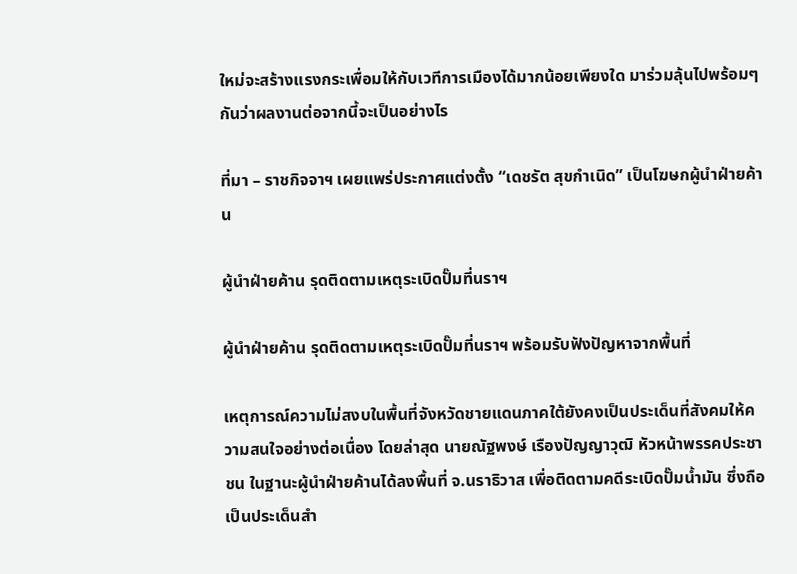ใหม่จะสร้างแรงกระเพื่อมให้กับเวทีการเมืองได้มากน้อยเพียงใด มาร่วมลุ้นไปพร้อมๆ กันว่าผลงานต่อจากนี้จะเป็นอย่างไร

ที่มา – ราชกิจจาฯ เผยแพร่ประกาศแต่งตั้ง “เดชรัต สุขกำเนิด” เป็นโฆษกผู้นำฝ่ายค้าน

ผู้นำฝ่ายค้าน รุดติดตามเหตุระเบิดปั๊มที่นราฯ

ผู้นำฝ่ายค้าน รุดติดตามเหตุระเบิดปั๊มที่นราฯ พร้อมรับฟังปัญหาจากพื้นที่

เหตุการณ์ความไม่สงบในพื้นที่จังหวัดชายแดนภาคใต้ยังคงเป็นประเด็นที่สังคมให้ความสนใจอย่างต่อเนื่อง โดยล่าสุด นายณัฐพงษ์ เรืองปัญญาวุฒิ หัวหน้าพรรคประชาชน ในฐานะผู้นำฝ่ายค้านได้ลงพื้นที่ จ.นราธิวาส เพื่อติดตามคดีระเบิดปั๊มน้ำมัน ซึ่งถือเป็นประเด็นสำ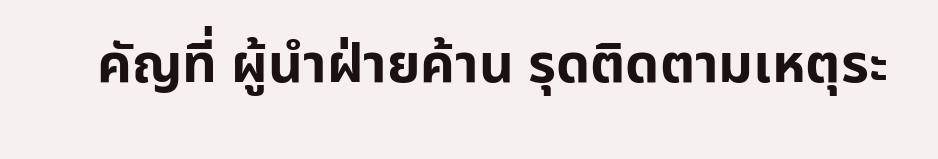คัญที่ ผู้นำฝ่ายค้าน รุดติดตามเหตุระ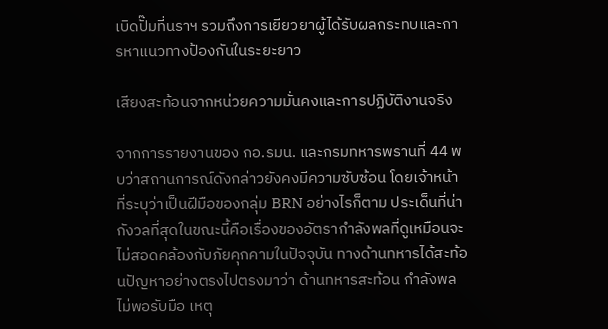เบิดปั๊มที่นราฯ รวมถึงการเยียวยาผู้ได้รับผลกระทบและการหาแนวทางป้องกันในระยะยาว

เสียงสะท้อนจากหน่วยความมั่นคงและการปฏิบัติงานจริง

จากการรายงานของ กอ.รมน. และกรมทหารพรานที่ 44 พบว่าสถานการณ์ดังกล่าวยังคงมีความซับซ้อน โดยเจ้าหน้าที่ระบุว่าเป็นฝีมือของกลุ่ม BRN อย่างไรก็ตาม ประเด็นที่น่ากังวลที่สุดในขณะนี้คือเรื่องของอัตรากำลังพลที่ดูเหมือนจะไม่สอดคล้องกับภัยคุกคามในปัจจุบัน ทางด้านทหารได้สะท้อนปัญหาอย่างตรงไปตรงมาว่า ด้านทหารสะท้อน กำลังพลไม่พอรับมือ เหตุ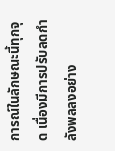การณ์ในลักษณะนี้ทุกจุด เนื่องมีการปรับลดกำลังพลลงอย่าง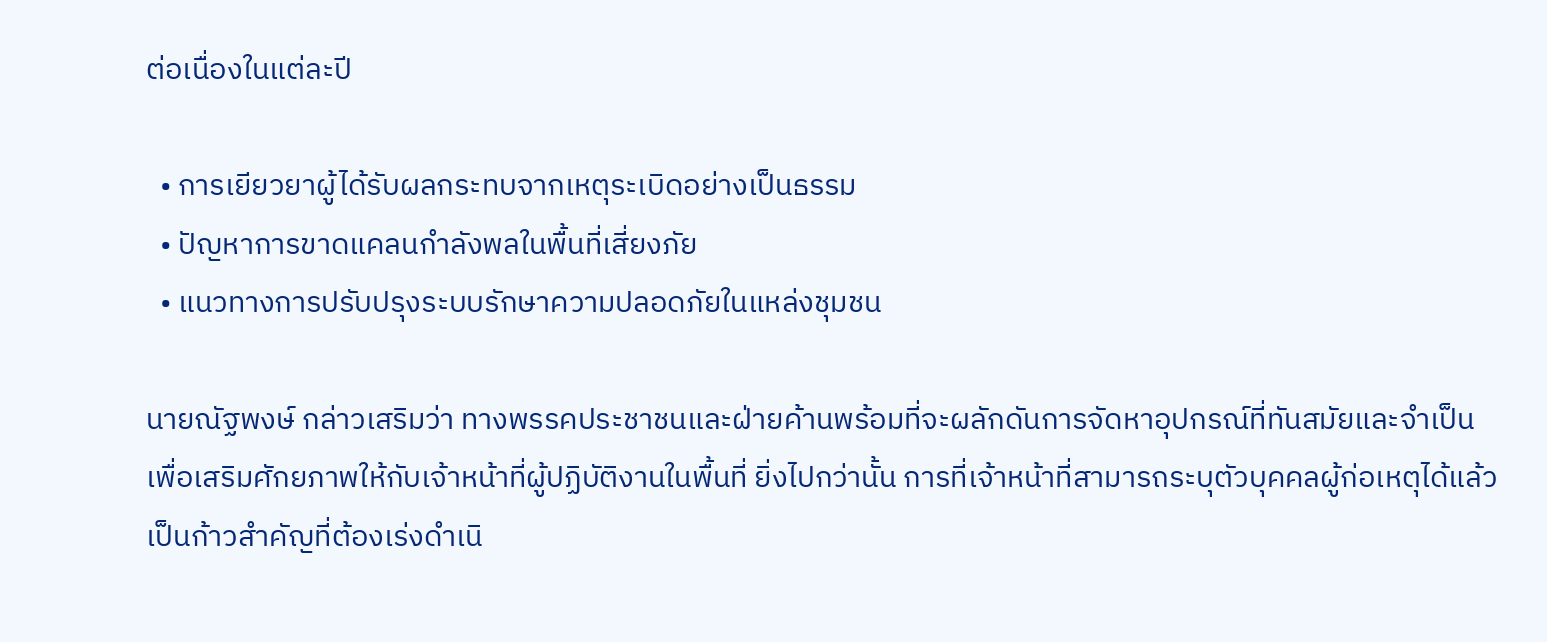ต่อเนื่องในแต่ละปี

  • การเยียวยาผู้ได้รับผลกระทบจากเหตุระเบิดอย่างเป็นธรรม
  • ปัญหาการขาดแคลนกำลังพลในพื้นที่เสี่ยงภัย
  • แนวทางการปรับปรุงระบบรักษาความปลอดภัยในแหล่งชุมชน

นายณัฐพงษ์ กล่าวเสริมว่า ทางพรรคประชาชนและฝ่ายค้านพร้อมที่จะผลักดันการจัดหาอุปกรณ์ที่ทันสมัยและจำเป็น เพื่อเสริมศักยภาพให้กับเจ้าหน้าที่ผู้ปฏิบัติงานในพื้นที่ ยิ่งไปกว่านั้น การที่เจ้าหน้าที่สามารถระบุตัวบุคคลผู้ก่อเหตุได้แล้ว เป็นก้าวสำคัญที่ต้องเร่งดำเนิ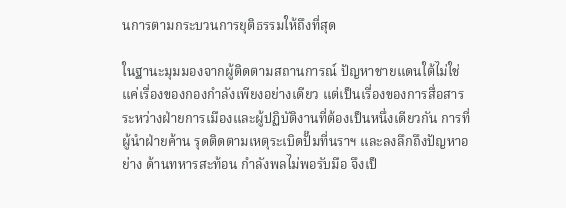นการตามกระบวนการยุติธรรมให้ถึงที่สุด

ในฐานะมุมมองจากผู้ติดตามสถานการณ์ ปัญหาชายแดนใต้ไม่ใช่แค่เรื่องของกองกำลังเพียงอย่างเดียว แต่เป็นเรื่องของการสื่อสารระหว่างฝ่ายการเมืองและผู้ปฏิบัติงานที่ต้องเป็นหนึ่งเดียวกัน การที่ ผู้นำฝ่ายค้าน รุดติดตามเหตุระเบิดปั๊มที่นราฯ และลงลึกถึงปัญหาอย่าง ด้านทหารสะท้อน กำลังพลไม่พอรับมือ จึงเป็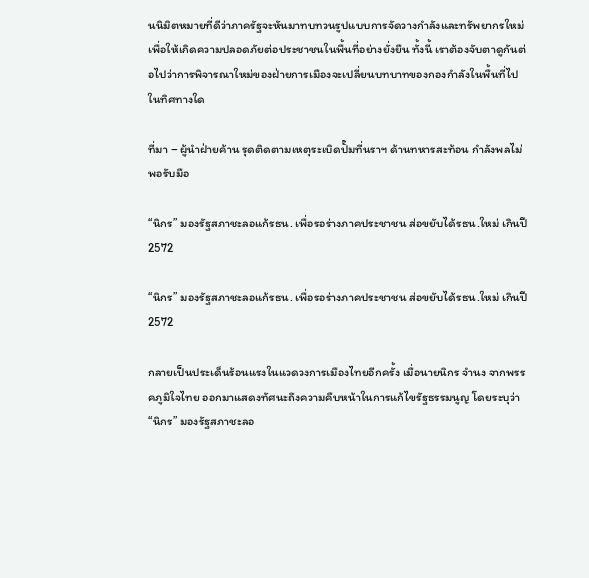นนิมิตหมายที่ดีว่าภาครัฐจะหันมาทบทวนรูปแบบการจัดวางกำลังและทรัพยากรใหม่ เพื่อให้เกิดความปลอดภัยต่อประชาชนในพื้นที่อย่างยั่งยืน ทั้งนี้ เราต้องจับตาดูกันต่อไปว่าการพิจารณาใหม่ของฝ่ายการเมืองจะเปลี่ยนบทบาทของกองกำลังในพื้นที่ไปในทิศทางใด

ที่มา – ผู้นำฝ่ายค้าน รุดติดตามเหตุระเบิดปั๊มที่นราฯ ด้านทหารสะท้อน กำลังพลไม่พอรับมือ

“นิกร” มองรัฐสภาชะลอแก้รธน. เพื่อรอร่างภาคประชาชน ส่อขยับได้รธน.ใหม่ เกินปี 2572

“นิกร” มองรัฐสภาชะลอแก้รธน. เพื่อรอร่างภาคประชาชน ส่อขยับได้รธน.ใหม่ เกินปี 2572

กลายเป็นประเด็นร้อนแรงในแวดวงการเมืองไทยอีกครั้ง เมื่อนายนิกร จำนง จากพรรคภูมิใจไทย ออกมาแสดงทัศนะถึงความคืบหน้าในการแก้ไขรัฐธรรมนูญ โดยระบุว่า “นิกร” มองรัฐสภาชะลอ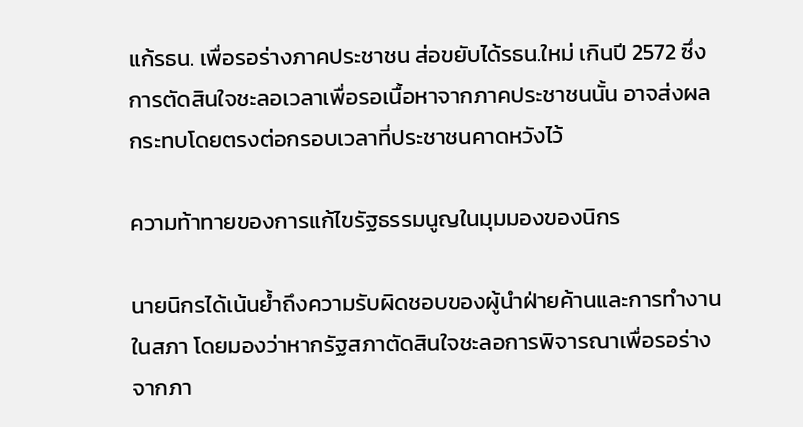แก้รธน. เพื่อรอร่างภาคประชาชน ส่อขยับได้รธน.ใหม่ เกินปี 2572 ซึ่งการตัดสินใจชะลอเวลาเพื่อรอเนื้อหาจากภาคประชาชนนั้น อาจส่งผลกระทบโดยตรงต่อกรอบเวลาที่ประชาชนคาดหวังไว้

ความท้าทายของการแก้ไขรัฐธรรมนูญในมุมมองของนิกร

นายนิกรได้เน้นย้ำถึงความรับผิดชอบของผู้นำฝ่ายค้านและการทำงานในสภา โดยมองว่าหากรัฐสภาตัดสินใจชะลอการพิจารณาเพื่อรอร่างจากภา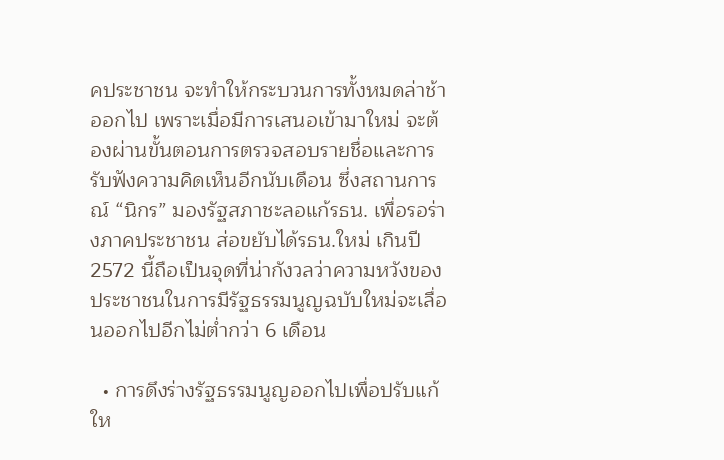คประชาชน จะทำให้กระบวนการทั้งหมดล่าช้าออกไป เพราะเมื่อมีการเสนอเข้ามาใหม่ จะต้องผ่านขั้นตอนการตรวจสอบรายชื่อและการรับฟังความคิดเห็นอีกนับเดือน ซึ่งสถานการณ์ “นิกร” มองรัฐสภาชะลอแก้รธน. เพื่อรอร่างภาคประชาชน ส่อขยับได้รธน.ใหม่ เกินปี 2572 นี้ถือเป็นจุดที่น่ากังวลว่าความหวังของประชาชนในการมีรัฐธรรมนูญฉบับใหม่จะเลื่อนออกไปอีกไม่ต่ำกว่า 6 เดือน

  • การดึงร่างรัฐธรรมนูญออกไปเพื่อปรับแก้ให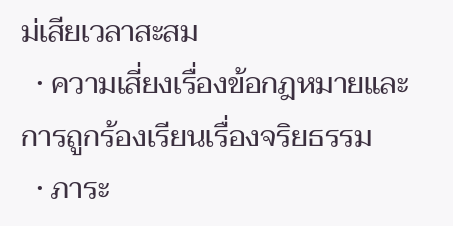ม่เสียเวลาสะสม
  • ความเสี่ยงเรื่องข้อกฎหมายและการถูกร้องเรียนเรื่องจริยธรรม
  • ภาระ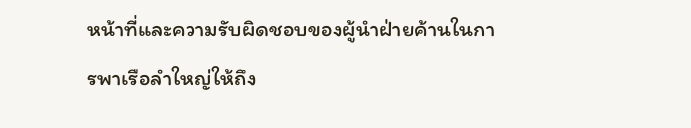หน้าที่และความรับผิดชอบของผู้นำฝ่ายค้านในการพาเรือลำใหญ่ให้ถึง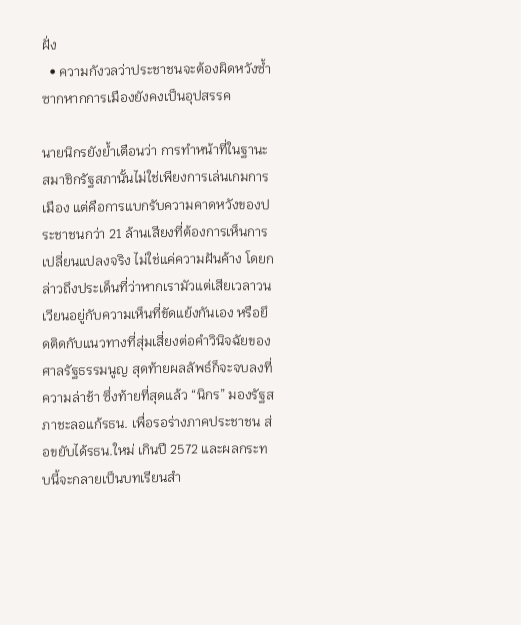ฝั่ง
  • ความกังวลว่าประชาชนจะต้องผิดหวังซ้ำซากหากการเมืองยังคงเป็นอุปสรรค

นายนิกรยังย้ำเตือนว่า การทำหน้าที่ในฐานะสมาชิกรัฐสภานั้นไม่ใช่เพียงการเล่นเกมการเมือง แต่คือการแบกรับความคาดหวังของประชาชนกว่า 21 ล้านเสียงที่ต้องการเห็นการเปลี่ยนแปลงจริง ไม่ใช่แค่ความฝันค้าง โดยกล่าวถึงประเด็นที่ว่าหากเรามัวแต่เสียเวลาวนเวียนอยู่กับความเห็นที่ขัดแย้งกันเอง หรือยึดติดกับแนวทางที่สุ่มเสี่ยงต่อคำวินิจฉัยของศาลรัฐธรรมนูญ สุดท้ายผลลัพธ์ก็จะจบลงที่ความล่าช้า ซึ่งท้ายที่สุดแล้ว “นิกร” มองรัฐสภาชะลอแก้รธน. เพื่อรอร่างภาคประชาชน ส่อขยับได้รธน.ใหม่ เกินปี 2572 และผลกระทบนี้จะกลายเป็นบทเรียนสำ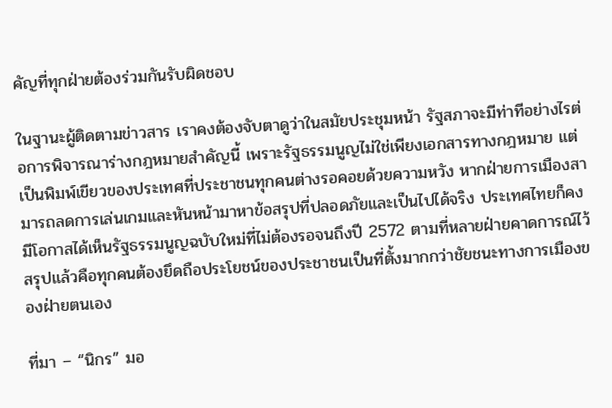คัญที่ทุกฝ่ายต้องร่วมกันรับผิดชอบ

ในฐานะผู้ติดตามข่าวสาร เราคงต้องจับตาดูว่าในสมัยประชุมหน้า รัฐสภาจะมีท่าทีอย่างไรต่อการพิจารณาร่างกฎหมายสำคัญนี้ เพราะรัฐธรรมนูญไม่ใช่เพียงเอกสารทางกฎหมาย แต่เป็นพิมพ์เขียวของประเทศที่ประชาชนทุกคนต่างรอคอยด้วยความหวัง หากฝ่ายการเมืองสามารถลดการเล่นเกมและหันหน้ามาหาข้อสรุปที่ปลอดภัยและเป็นไปได้จริง ประเทศไทยก็คงมีโอกาสได้เห็นรัฐธรรมนูญฉบับใหม่ที่ไม่ต้องรอจนถึงปี 2572 ตามที่หลายฝ่ายคาดการณ์ไว้ สรุปแล้วคือทุกคนต้องยึดถือประโยชน์ของประชาชนเป็นที่ตั้งมากกว่าชัยชนะทางการเมืองของฝ่ายตนเอง

ที่มา – “นิกร” มอ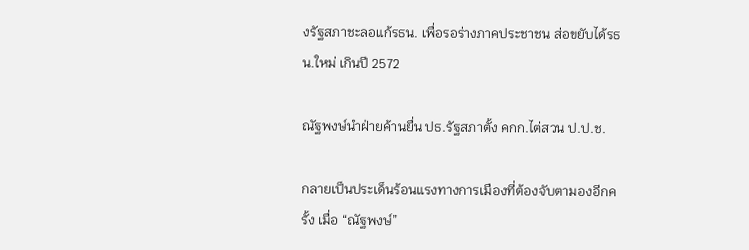งรัฐสภาชะลอแก้รธน. เพื่อรอร่างภาคประชาชน ส่อขยับได้รธน.ใหม่ เกินปี 2572

ณัฐพงษ์นำฝ่ายค้านยื่น ปธ.รัฐสภาตั้ง คกก.ไต่สวน ป.ป.ช.

กลายเป็นประเด็นร้อนแรงทางการเมืองที่ต้องจับตามองอีกครั้ง เมื่อ “ณัฐพงษ์”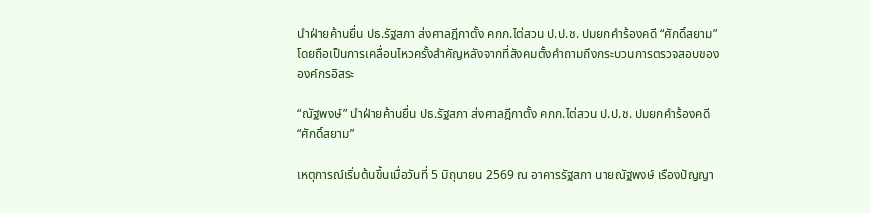นำฝ่ายค้านยื่น ปธ.รัฐสภา ส่งศาลฎีกาตั้ง คกก.ไต่สวน ป.ป.ช. ปมยกคำร้องคดี “ศักดิ์สยาม” โดยถือเป็นการเคลื่อนไหวครั้งสำคัญหลังจากที่สังคมตั้งคำถามถึงกระบวนการตรวจสอบขององค์กรอิสระ

“ณัฐพงษ์” นำฝ่ายค้านยื่น ปธ.รัฐสภา ส่งศาลฎีกาตั้ง คกก.ไต่สวน ป.ป.ช. ปมยกคำร้องคดี “ศักดิ์สยาม”

เหตุการณ์เริ่มต้นขึ้นเมื่อวันที่ 5 มิถุนายน 2569 ณ อาคารรัฐสภา นายณัฐพงษ์ เรืองปัญญา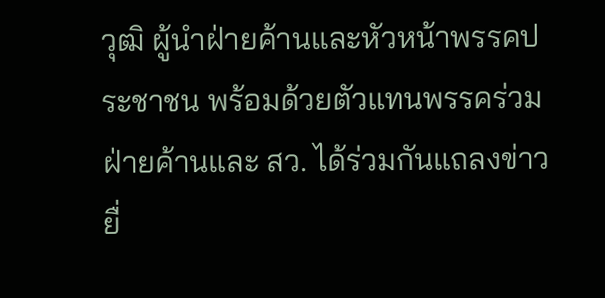วุฒิ ผู้นำฝ่ายค้านและหัวหน้าพรรคประชาชน พร้อมด้วยตัวแทนพรรคร่วมฝ่ายค้านและ สว. ได้ร่วมกันแถลงข่าวยื่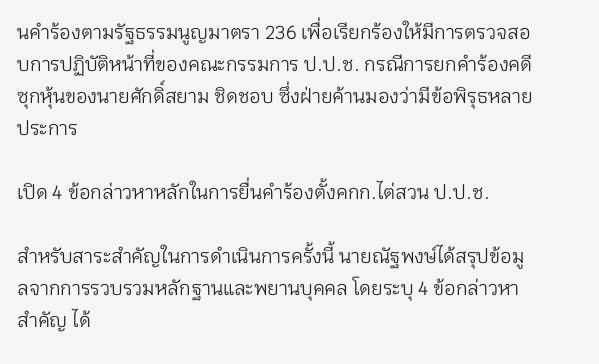นคำร้องตามรัฐธรรมนูญมาตรา 236 เพื่อเรียกร้องให้มีการตรวจสอบการปฏิบัติหน้าที่ของคณะกรรมการ ป.ป.ช. กรณีการยกคำร้องคดีซุกหุ้นของนายศักดิ์สยาม ชิดชอบ ซึ่งฝ่ายค้านมองว่ามีข้อพิรุธหลายประการ

เปิด 4 ข้อกล่าวหาหลักในการยื่นคำร้องตั้งคกก.ไต่สวน ป.ป.ช.

สำหรับสาระสำคัญในการดำเนินการครั้งนี้ นายณัฐพงษ์ได้สรุปข้อมูลจากการรวบรวมหลักฐานและพยานบุคคล โดยระบุ 4 ข้อกล่าวหาสำคัญ ได้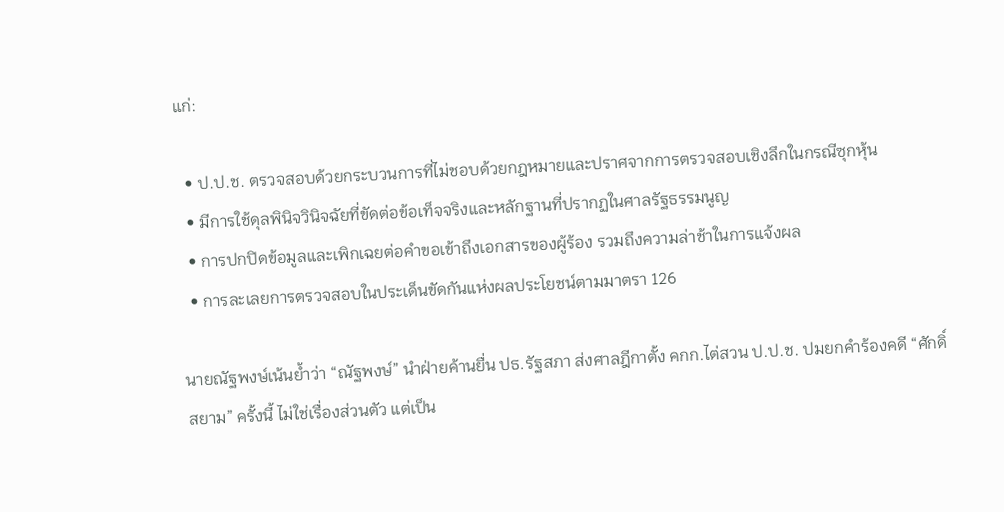แก่:

  • ป.ป.ช. ตรวจสอบด้วยกระบวนการที่ไม่ชอบด้วยกฎหมายและปราศจากการตรวจสอบเชิงลึกในกรณีซุกหุ้น
  • มีการใช้ดุลพินิจวินิจฉัยที่ขัดต่อข้อเท็จจริงและหลักฐานที่ปรากฏในศาลรัฐธรรมนูญ
  • การปกปิดข้อมูลและเพิกเฉยต่อคำขอเข้าถึงเอกสารของผู้ร้อง รวมถึงความล่าช้าในการแจ้งผล
  • การละเลยการตรวจสอบในประเด็นขัดกันแห่งผลประโยชน์ตามมาตรา 126

นายณัฐพงษ์เน้นย้ำว่า “ณัฐพงษ์” นำฝ่ายค้านยื่น ปธ.รัฐสภา ส่งศาลฎีกาตั้ง คกก.ไต่สวน ป.ป.ช. ปมยกคำร้องคดี “ศักดิ์สยาม” ครั้งนี้ ไม่ใช่เรื่องส่วนตัว แต่เป็น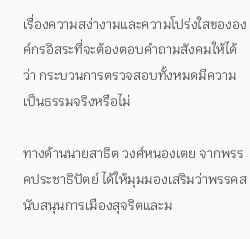เรื่องความสง่างามและความโปร่งใสขององค์กรอิสระที่จะต้องตอบคำถามสังคมให้ได้ว่า กระบวนการตรวจสอบทั้งหมดมีความเป็นธรรมจริงหรือไม่

ทางด้านนายสาธิต วงศ์หนองเตย จากพรรคประชาธิปัตย์ ได้ให้มุมมองเสริมว่าพรรคสนับสนุนการเมืองสุจริตและม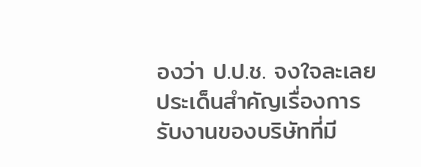องว่า ป.ป.ช. จงใจละเลยประเด็นสำคัญเรื่องการรับงานของบริษัทที่มี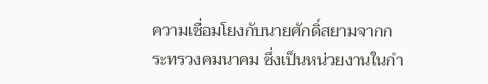ความเชื่อมโยงกับนายศักดิ์สยามจากกระทรวงคมนาคม ซึ่งเป็นหน่วยงานในกำ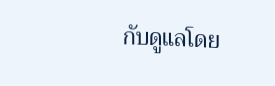กับดูแลโดย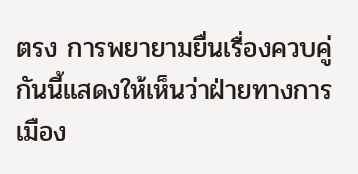ตรง การพยายามยื่นเรื่องควบคู่กันนี้แสดงให้เห็นว่าฝ่ายทางการเมือง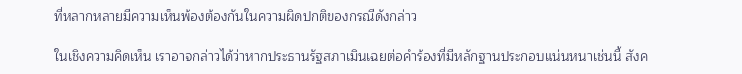ที่หลากหลายมีความเห็นพ้องต้องกันในความผิดปกติของกรณีดังกล่าว

ในเชิงความคิดเห็น เราอาจกล่าวได้ว่าหากประธานรัฐสภาเมินเฉยต่อคำร้องที่มีหลักฐานประกอบแน่นหนาเช่นนี้ สังค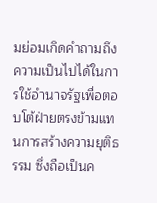มย่อมเกิดคำถามถึงความเป็นไปได้ในการใช้อำนาจรัฐเพื่อตอบโต้ฝ่ายตรงข้ามแทนการสร้างความยุติธรรม ซึ่งถือเป็นค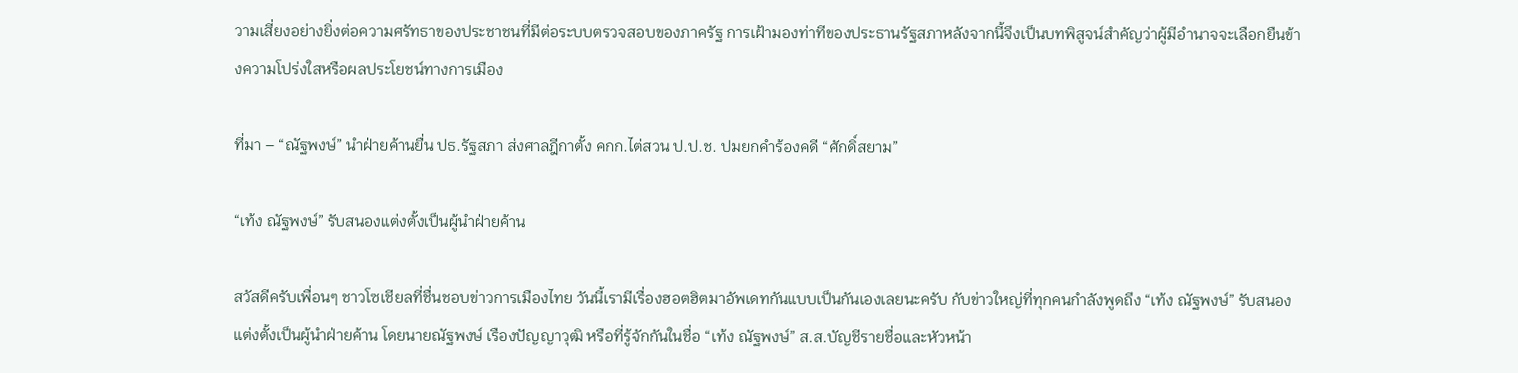วามเสี่ยงอย่างยิ่งต่อความศรัทธาของประชาชนที่มีต่อระบบตรวจสอบของภาครัฐ การเฝ้ามองท่าทีของประธานรัฐสภาหลังจากนี้จึงเป็นบทพิสูจน์สำคัญว่าผู้มีอำนาจจะเลือกยืนข้างความโปร่งใสหรือผลประโยชน์ทางการเมือง

ที่มา – “ณัฐพงษ์” นำฝ่ายค้านยื่น ปธ.รัฐสภา ส่งศาลฎีกาตั้ง คกก.ไต่สวน ป.ป.ช. ปมยกคำร้องคดี “ศักดิ์สยาม”

“เท้ง ณัฐพงษ์” รับสนองแต่งตั้งเป็นผู้นำฝ่ายค้าน

สวัสดีครับเพื่อนๆ ชาวโซเชียลที่ชื่นชอบข่าวการเมืองไทย วันนี้เรามีเรื่องฮอตฮิตมาอัพเดทกันแบบเป็นกันเองเลยนะครับ กับข่าวใหญ่ที่ทุกคนกำลังพูดถึง “เท้ง ณัฐพงษ์” รับสนองแต่งตั้งเป็นผู้นำฝ่ายค้าน โดยนายณัฐพงษ์ เรืองปัญญาวุฒิ หรือที่รู้จักกันในชื่อ “เท้ง ณัฐพงษ์” ส.ส.บัญชีรายชื่อและหัวหน้า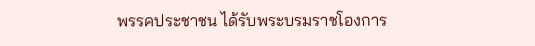พรรคประชาชน ได้รับพระบรมราชโองการ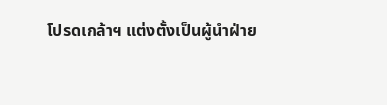โปรดเกล้าฯ แต่งตั้งเป็นผู้นำฝ่าย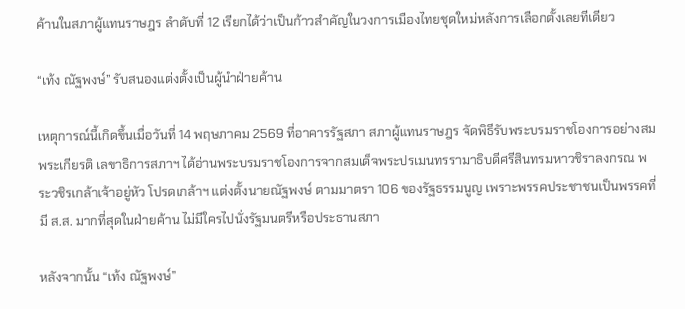ค้านในสภาผู้แทนราษฎร ลำดับที่ 12 เรียกได้ว่าเป็นก้าวสำคัญในวงการเมืองไทยชุดใหม่หลังการเลือกตั้งเลยทีเดียว

“เท้ง ณัฐพงษ์” รับสนองแต่งตั้งเป็นผู้นำฝ่ายค้าน

เหตุการณ์นี้เกิดขึ้นเมื่อวันที่ 14 พฤษภาคม 2569 ที่อาคารรัฐสภา สภาผู้แทนราษฎร จัดพิธีรับพระบรมราชโองการอย่างสมพระเกียรติ เลขาธิการสภาฯ ได้อ่านพระบรมราชโองการจากสมเด็จพระปรเมนทรรามาธิบดีศรีสินทรมหาวชิราลงกรณ พระวชิรเกล้าเจ้าอยู่หัว โปรดเกล้าฯ แต่งตั้งนายณัฐพงษ์ ตามมาตรา 106 ของรัฐธรรมนูญ เพราะพรรคประชาชนเป็นพรรคที่มี ส.ส. มากที่สุดในฝ่ายค้าน ไม่มีใครไปนั่งรัฐมนตรีหรือประธานสภา

หลังจากนั้น “เท้ง ณัฐพงษ์”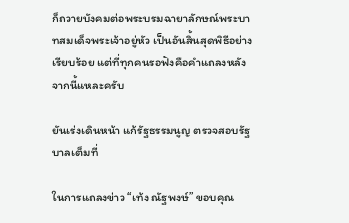ก็ถวายบังคมต่อพระบรมฉายาลักษณ์พระบาทสมเด็จพระเจ้าอยู่หัว เป็นอันสิ้นสุดพิธีอย่างเรียบร้อย แต่ที่ทุกคนรอฟังคือคำแถลงหลังจากนี้แหละครับ

ยันเร่งเดินหน้า แก้รัฐธรรมนูญ ตรวจสอบรัฐบาลเต็มที่

ในการแถลงข่าว “เท้ง ณัฐพงษ์” ขอบคุณ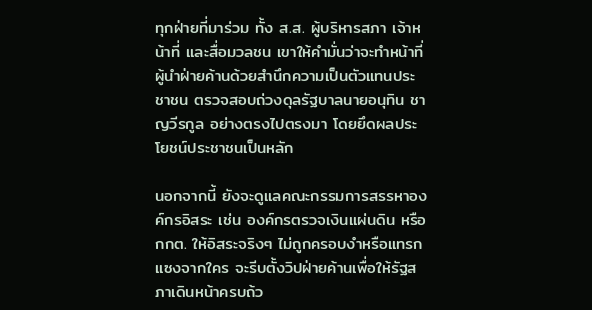ทุกฝ่ายที่มาร่วม ทั้ง ส.ส. ผู้บริหารสภา เจ้าหน้าที่ และสื่อมวลชน เขาให้คำมั่นว่าจะทำหน้าที่ผู้นำฝ่ายค้านด้วยสำนึกความเป็นตัวแทนประชาชน ตรวจสอบถ่วงดุลรัฐบาลนายอนุทิน ชาญวีรกูล อย่างตรงไปตรงมา โดยยึดผลประโยชน์ประชาชนเป็นหลัก

นอกจากนี้ ยังจะดูแลคณะกรรมการสรรหาองค์กรอิสระ เช่น องค์กรตรวจเงินแผ่นดิน หรือ กกต. ให้อิสระจริงๆ ไม่ถูกครอบงำหรือแทรกแซงจากใคร จะรีบตั้งวิปฝ่ายค้านเพื่อให้รัฐสภาเดินหน้าครบถ้ว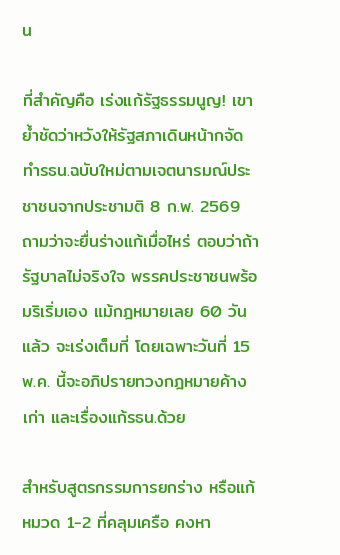น

ที่สำคัญคือ เร่งแก้รัฐธรรมนูญ! เขาย้ำชัดว่าหวังให้รัฐสภาเดินหน้ากจัดทำรธน.ฉบับใหม่ตามเจตนารมณ์ประชาชนจากประชามติ 8 ก.พ. 2569 ถามว่าจะยื่นร่างแก้เมื่อไหร่ ตอบว่าถ้ารัฐบาลไม่จริงใจ พรรคประชาชนพร้อมริเริ่มเอง แม้กฎหมายเลย 60 วันแล้ว จะเร่งเต็มที่ โดยเฉพาะวันที่ 15 พ.ค. นี้จะอภิปรายทวงกฎหมายค้างเก่า และเรื่องแก้รธน.ด้วย

สำหรับสูตรกรรมการยกร่าง หรือแก้หมวด 1-2 ที่คลุมเครือ คงหา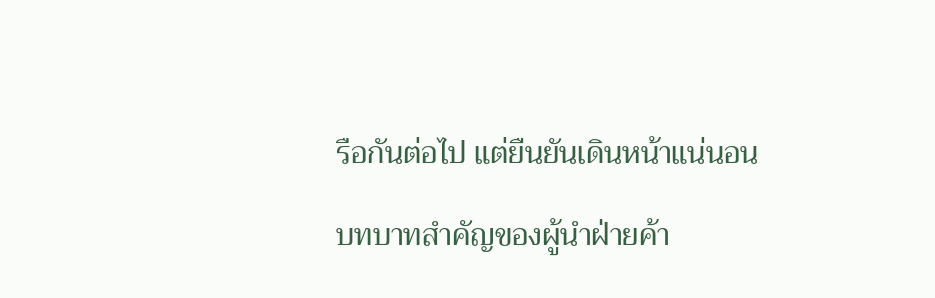รือกันต่อไป แต่ยืนยันเดินหน้าแน่นอน

บทบาทสำคัญของผู้นำฝ่ายค้า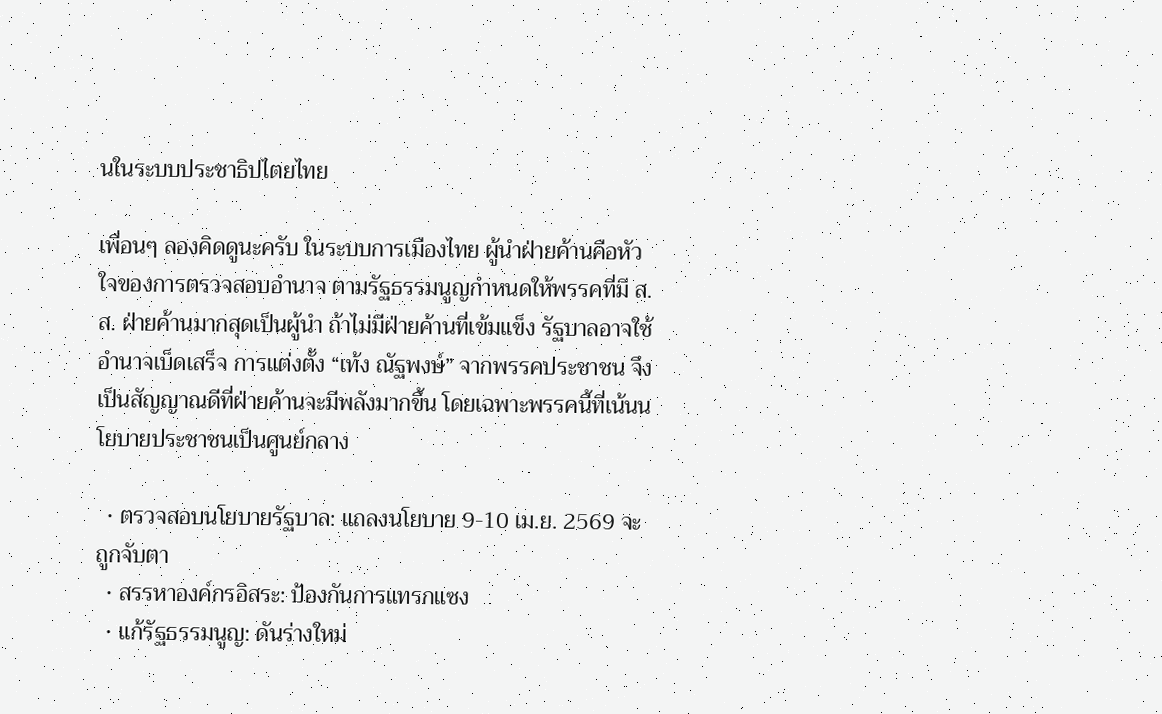นในระบบประชาธิปไตยไทย

เพื่อนๆ ลองคิดดูนะครับ ในระบบการเมืองไทย ผู้นำฝ่ายค้านคือหัวใจของการตรวจสอบอำนาจ ตามรัฐธรรมนูญกำหนดให้พรรคที่มี ส.ส. ฝ่ายค้านมากสุดเป็นผู้นำ ถ้าไม่มีฝ่ายค้านที่เข้มแข็ง รัฐบาลอาจใช้อำนาจเบ็ดเสร็จ การแต่งตั้ง “เท้ง ณัฐพงษ์” จากพรรคประชาชน จึงเป็นสัญญาณดีที่ฝ่ายค้านจะมีพลังมากขึ้น โดยเฉพาะพรรคนี้ที่เน้นนโยบายประชาชนเป็นศูนย์กลาง

  • ตรวจสอบนโยบายรัฐบาล: แถลงนโยบาย 9-10 เม.ย. 2569 จะถูกจับตา
  • สรรหาองค์กรอิสระ: ป้องกันการแทรกแซง
  • แก้รัฐธรรมนูญ: ดันร่างใหม่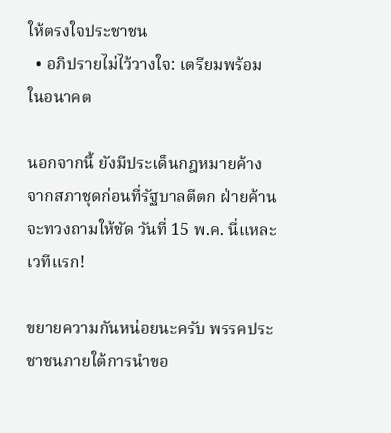ให้ตรงใจประชาชน
  • อภิปรายไม่ไว้วางใจ: เตรียมพร้อมในอนาคต

นอกจากนี้ ยังมีประเด็นกฎหมายค้างจากสภาชุดก่อนที่รัฐบาลตีตก ฝ่ายค้านจะทวงถามให้ชัด วันที่ 15 พ.ค. นี่แหละเวทีแรก!

ขยายความกันหน่อยนะครับ พรรคประชาชนภายใต้การนำขอ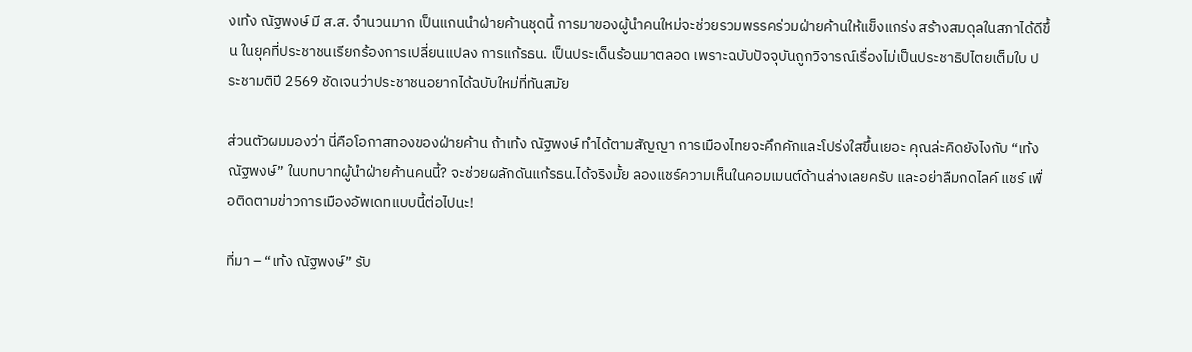งเท้ง ณัฐพงษ์ มี ส.ส. จำนวนมาก เป็นแกนนำฝ่ายค้านชุดนี้ การมาของผู้นำคนใหม่จะช่วยรวมพรรคร่วมฝ่ายค้านให้แข็งแกร่ง สร้างสมดุลในสภาได้ดีขึ้น ในยุคที่ประชาชนเรียกร้องการเปลี่ยนแปลง การแก้รธน. เป็นประเด็นร้อนมาตลอด เพราะฉบับปัจจุบันถูกวิจารณ์เรื่องไม่เป็นประชาธิปไตยเต็มใบ ประชามติปี 2569 ชัดเจนว่าประชาชนอยากได้ฉบับใหม่ที่ทันสมัย

ส่วนตัวผมมองว่า นี่คือโอกาสทองของฝ่ายค้าน ถ้าเท้ง ณัฐพงษ์ ทำได้ตามสัญญา การเมืองไทยจะคึกคักและโปร่งใสขึ้นเยอะ คุณล่ะคิดยังไงกับ “เท้ง ณัฐพงษ์” ในบทบาทผู้นำฝ่ายค้านคนนี้? จะช่วยผลักดันแก้รธน.ได้จริงมั้ย ลองแชร์ความเห็นในคอมเมนต์ด้านล่างเลยครับ และอย่าลืมกดไลค์ แชร์ เพื่อติดตามข่าวการเมืองอัพเดทแบบนี้ต่อไปนะ!

ที่มา – “เท้ง ณัฐพงษ์” รับ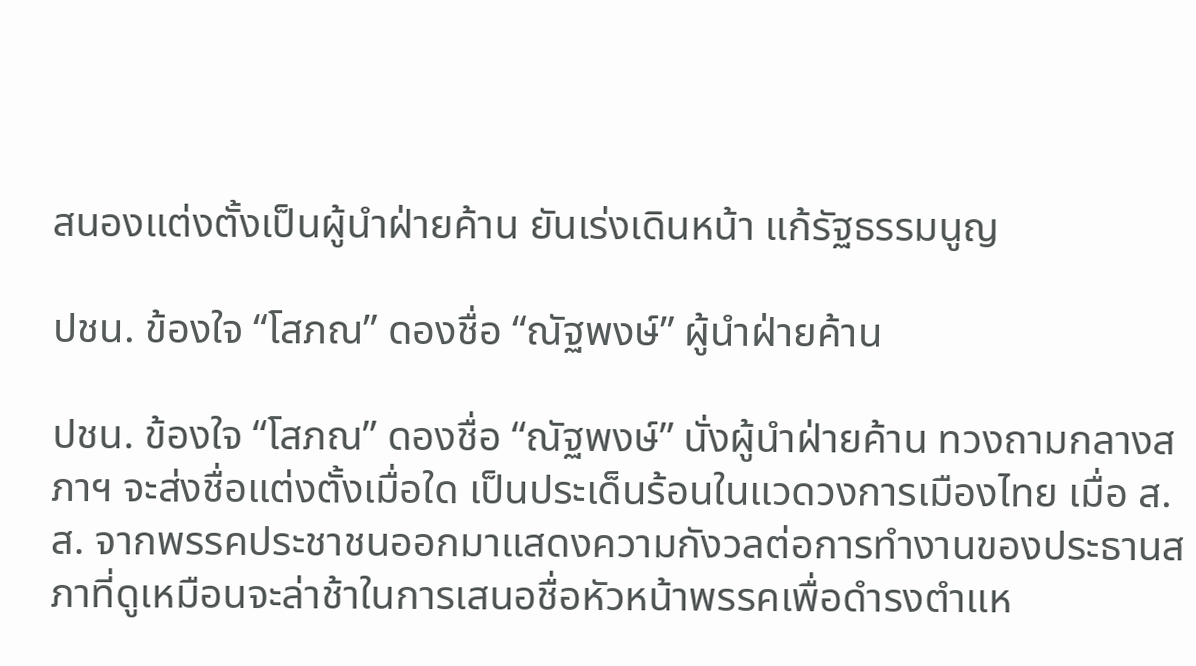สนองแต่งตั้งเป็นผู้นำฝ่ายค้าน ยันเร่งเดินหน้า แก้รัฐธรรมนูญ

ปชน. ข้องใจ “โสภณ” ดองชื่อ “ณัฐพงษ์” ผู้นำฝ่ายค้าน

ปชน. ข้องใจ “โสภณ” ดองชื่อ “ณัฐพงษ์” นั่งผู้นำฝ่ายค้าน ทวงถามกลางสภาฯ จะส่งชื่อแต่งตั้งเมื่อใด เป็นประเด็นร้อนในแวดวงการเมืองไทย เมื่อ ส.ส. จากพรรคประชาชนออกมาแสดงความกังวลต่อการทำงานของประธานสภาที่ดูเหมือนจะล่าช้าในการเสนอชื่อหัวหน้าพรรคเพื่อดำรงตำแห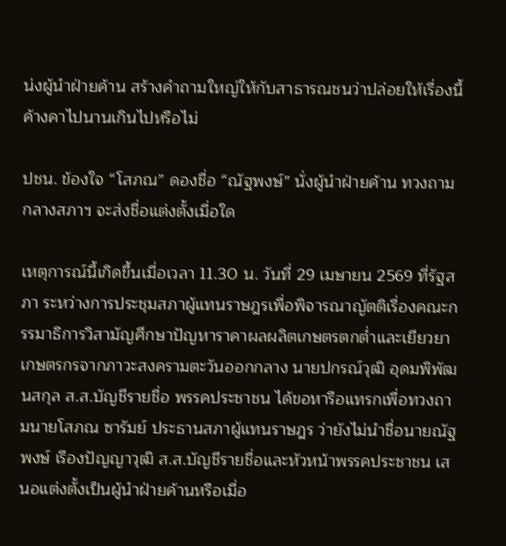น่งผู้นำฝ่ายค้าน สร้างคำถามใหญ่ให้กับสาธารณชนว่าปล่อยให้เรื่องนี้ค้างคาไปนานเกินไปหรือไม่

ปชน. ข้องใจ “โสภณ” ดองชื่อ “ณัฐพงษ์” นั่งผู้นำฝ่ายค้าน ทวงถามกลางสภาฯ จะส่งชื่อแต่งตั้งเมื่อใด

เหตุการณ์นี้เกิดขึ้นเมื่อเวลา 11.30 น. วันที่ 29 เมษายน 2569 ที่รัฐสภา ระหว่างการประชุมสภาผู้แทนราษฎรเพื่อพิจารณาญัตติเรื่องคณะกรรมาธิการวิสามัญศึกษาปัญหาราคาผลผลิตเกษตรตกต่ำและเยียวยาเกษตรกรจากภาวะสงครามตะวันออกกลาง นายปกรณ์วุฒิ อุดมพิพัฒนสกุล ส.ส.บัญชีรายชื่อ พรรคประชาชน ได้ขอหารือแทรกเพื่อทวงถามนายโสภณ ซารัมย์ ประธานสภาผู้แทนราษฎร ว่ายังไม่นำชื่อนายณัฐพงษ์ เรืองปัญญาวุฒิ ส.ส.บัญชีรายชื่อและหัวหน้าพรรคประชาชน เสนอแต่งตั้งเป็นผู้นำฝ่ายค้านหรือเมื่อ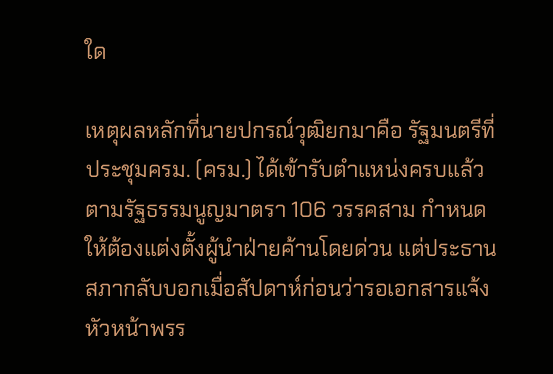ใด

เหตุผลหลักที่นายปกรณ์วุฒิยกมาคือ รัฐมนตรีที่ประชุมครม. (ครม.) ได้เข้ารับตำแหน่งครบแล้ว ตามรัฐธรรมนูญมาตรา 106 วรรคสาม กำหนดให้ต้องแต่งตั้งผู้นำฝ่ายค้านโดยด่วน แต่ประธานสภากลับบอกเมื่อสัปดาห์ก่อนว่ารอเอกสารแจ้งหัวหน้าพรร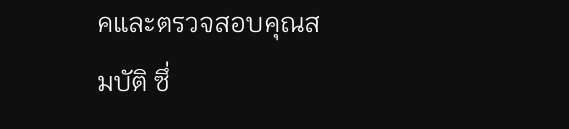คและตรวจสอบคุณสมบัติ ซึ่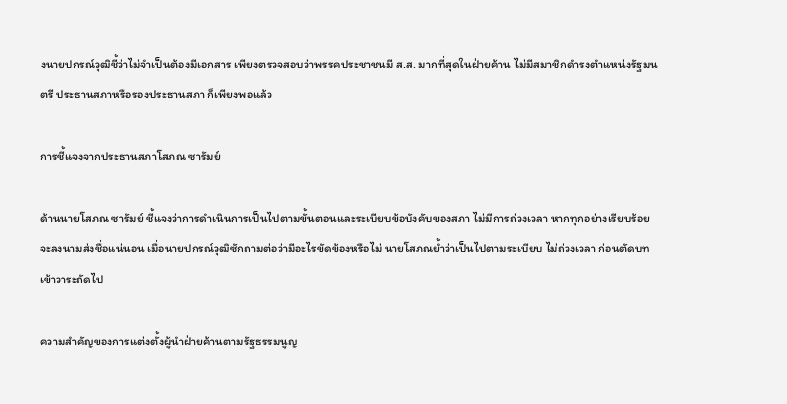งนายปกรณ์วุฒิชี้ว่าไม่จำเป็นต้องมีเอกสาร เพียงตรวจสอบว่าพรรคประชาชนมี ส.ส. มากที่สุดในฝ่ายค้าน ไม่มีสมาชิกดำรงตำแหน่งรัฐมนตรี ประธานสภาหรือรองประธานสภา ก็เพียงพอแล้ว

การชี้แจงจากประธานสภาโสภณ ซารัมย์

ด้านนายโสภณ ซารัมย์ ชี้แจงว่าการดำเนินการเป็นไปตามขั้นตอนและระเบียบข้อบังคับของสภา ไม่มีการถ่วงเวลา หากทุกอย่างเรียบร้อยจะลงนามส่งชื่อแน่นอน เมื่อนายปกรณ์วุฒิซักถามต่อว่ามีอะไรขัดข้องหรือไม่ นายโสภณย้ำว่าเป็นไปตามระเบียบ ไม่ถ่วงเวลา ก่อนตัดบทเข้าวาระถัดไป

ความสำคัญของการแต่งตั้งผู้นำฝ่ายค้านตามรัฐธรรมนูญ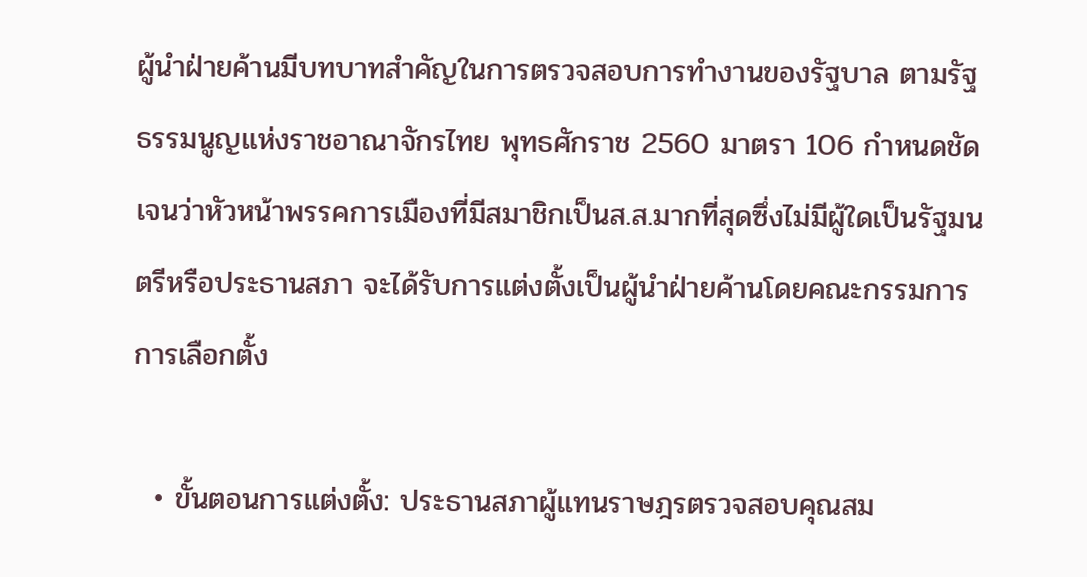ผู้นำฝ่ายค้านมีบทบาทสำคัญในการตรวจสอบการทำงานของรัฐบาล ตามรัฐธรรมนูญแห่งราชอาณาจักรไทย พุทธศักราช 2560 มาตรา 106 กำหนดชัดเจนว่าหัวหน้าพรรคการเมืองที่มีสมาชิกเป็นส.ส.มากที่สุดซึ่งไม่มีผู้ใดเป็นรัฐมนตรีหรือประธานสภา จะได้รับการแต่งตั้งเป็นผู้นำฝ่ายค้านโดยคณะกรรมการการเลือกตั้ง

  • ขั้นตอนการแต่งตั้ง: ประธานสภาผู้แทนราษฎรตรวจสอบคุณสม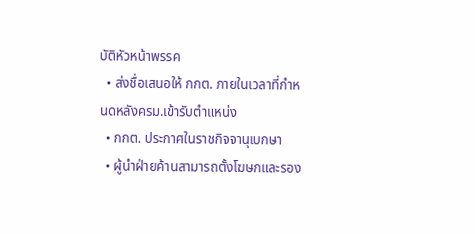บัติหัวหน้าพรรค
  • ส่งชื่อเสนอให้ กกต. ภายในเวลาที่กำหนดหลังครม.เข้ารับตำแหน่ง
  • กกต. ประกาศในราชกิจจานุเบกษา
  • ผู้นำฝ่ายค้านสามารถตั้งโฆษกและรอง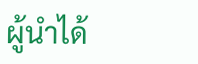ผู้นำได้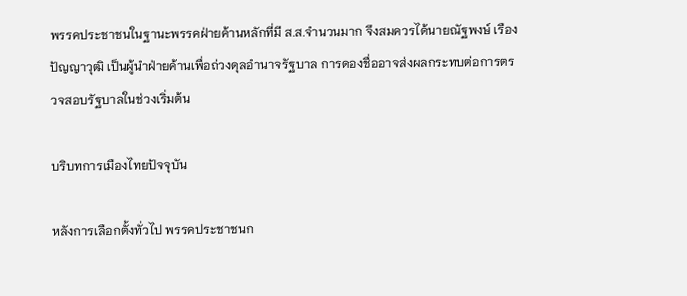พรรคประชาชนในฐานะพรรคฝ่ายค้านหลักที่มี ส.ส.จำนวนมาก จึงสมควรได้นายณัฐพงษ์ เรืองปัญญาวุฒิ เป็นผู้นำฝ่ายค้านเพื่อถ่วงดุลอำนาจรัฐบาล การดองชื่ออาจส่งผลกระทบต่อการตรวจสอบรัฐบาลในช่วงเริ่มต้น

บริบทการเมืองไทยปัจจุบัน

หลังการเลือกตั้งทั่วไป พรรคประชาชนก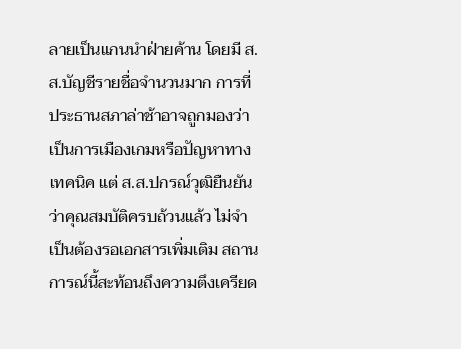ลายเป็นแกนนำฝ่ายค้าน โดยมี ส.ส.บัญชีรายชื่อจำนวนมาก การที่ประธานสภาล่าช้าอาจถูกมองว่าเป็นการเมืองเกมหรือปัญหาทางเทคนิค แต่ ส.ส.ปกรณ์วุฒิยืนยันว่าคุณสมบัติครบถ้วนแล้ว ไม่จำเป็นต้องรอเอกสารเพิ่มเติม สถานการณ์นี้สะท้อนถึงความตึงเครียด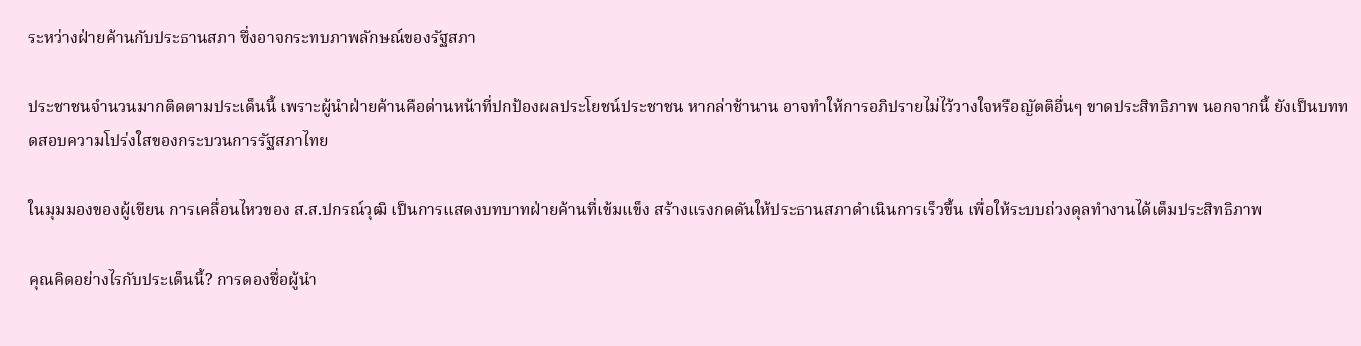ระหว่างฝ่ายค้านกับประธานสภา ซึ่งอาจกระทบภาพลักษณ์ของรัฐสภา

ประชาชนจำนวนมากติดตามประเด็นนี้ เพราะผู้นำฝ่ายค้านคือด่านหน้าที่ปกป้องผลประโยชน์ประชาชน หากล่าช้านาน อาจทำให้การอภิปรายไม่ไว้วางใจหรือญัตติอื่นๆ ขาดประสิทธิภาพ นอกจากนี้ ยังเป็นบททดสอบความโปร่งใสของกระบวนการรัฐสภาไทย

ในมุมมองของผู้เขียน การเคลื่อนไหวของ ส.ส.ปกรณ์วุฒิ เป็นการแสดงบทบาทฝ่ายค้านที่เข้มแข็ง สร้างแรงกดดันให้ประธานสภาดำเนินการเร็วขึ้น เพื่อให้ระบบถ่วงดุลทำงานได้เต็มประสิทธิภาพ

คุณคิดอย่างไรกับประเด็นนี้? การดองชื่อผู้นำ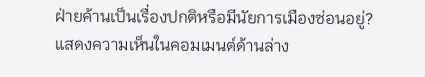ฝ่ายค้านเป็นเรื่องปกติหรือมีนัยการเมืองซ่อนอยู่? แสดงความเห็นในคอมเมนต์ด้านล่าง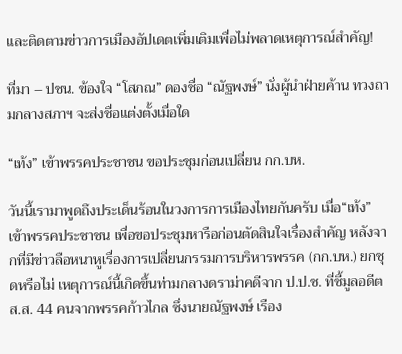และติดตามข่าวการเมืองอัปเดตเพิ่มเติมเพื่อไม่พลาดเหตุการณ์สำคัญ!

ที่มา – ปชน. ข้องใจ “โสภณ” ดองชื่อ “ณัฐพงษ์” นั่งผู้นำฝ่ายค้าน ทวงถามกลางสภาฯ จะส่งชื่อแต่งตั้งเมื่อใด

“เท้ง” เข้าพรรคประชาชน ขอประชุมก่อนเปลี่ยน กก.บห.

วันนี้เรามาพูดถึงประเด็นร้อนในวงการการเมืองไทยกันครับ เมื่อ“เท้ง” เข้าพรรคประชาชน เพื่อขอประชุมหารือก่อนตัดสินใจเรื่องสำคัญ หลังจากที่มีข่าวลือหนาหูเรื่องการเปลี่ยนกรรมการบริหารพรรค (กก.บห.) ยกชุดหรือไม่ เหตุการณ์นี้เกิดขึ้นท่ามกลางดราม่าคดีจาก ป.ป.ช. ที่ชี้มูลอดีต ส.ส. 44 คนจากพรรคก้าวไกล ซึ่งนายณัฐพงษ์ เรือง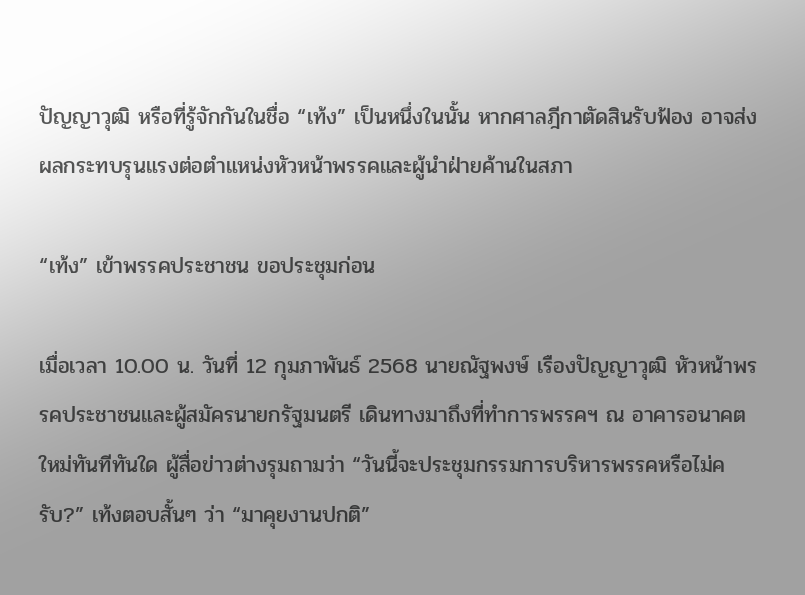ปัญญาวุฒิ หรือที่รู้จักกันในชื่อ “เท้ง” เป็นหนึ่งในนั้น หากศาลฎีกาตัดสินรับฟ้อง อาจส่งผลกระทบรุนแรงต่อตำแหน่งหัวหน้าพรรคและผู้นำฝ่ายค้านในสภา

“เท้ง” เข้าพรรคประชาชน ขอประชุมก่อน

เมื่อเวลา 10.00 น. วันที่ 12 กุมภาพันธ์ 2568 นายณัฐพงษ์ เรืองปัญญาวุฒิ หัวหน้าพรรคประชาชนและผู้สมัครนายกรัฐมนตรี เดินทางมาถึงที่ทำการพรรคฯ ณ อาคารอนาคตใหม่ทันทีทันใด ผู้สื่อข่าวต่างรุมถามว่า “วันนี้จะประชุมกรรมการบริหารพรรคหรือไม่ครับ?” เท้งตอบสั้นๆ ว่า “มาคุยงานปกติ”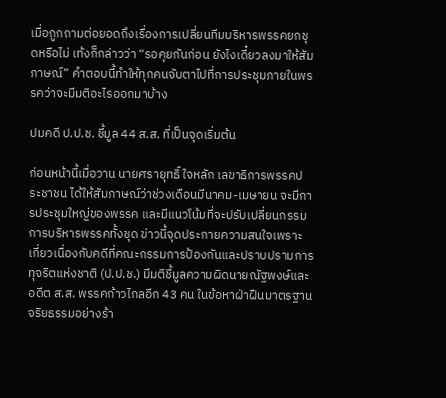เมื่อถูกถามต่อยอดถึงเรื่องการเปลี่ยนทีมบริหารพรรคยกชุดหรือไม่ เท้งก็กล่าวว่า “รอคุยกันก่อน ยังไงเดี๋ยวลงมาให้สัมภาษณ์” คำตอบนี้ทำให้ทุกคนจับตาไปที่การประชุมภายในพรรคว่าจะมีมติอะไรออกมาบ้าง

ปมคดี ป.ป.ช. ชี้มูล 44 ส.ส. ที่เป็นจุดเริ่มต้น

ก่อนหน้านี้เมื่อวาน นายศรายุทธิ์ ใจหลัก เลขาธิการพรรคประชาชน ได้ให้สัมภาษณ์ว่าช่วงเดือนมีนาคม-เมษายน จะมีการประชุมใหญ่ของพรรค และมีแนวโน้มที่จะปรับเปลี่ยนกรรมการบริหารพรรคทั้งชุด ข่าวนี้จุดประกายความสนใจเพราะเกี่ยวเนื่องกับคดีที่คณะกรรมการป้องกันและปราบปรามการทุจริตแห่งชาติ (ป.ป.ช.) มีมติชี้มูลความผิดนายณัฐพงษ์และอดีต ส.ส. พรรคก้าวไกลอีก 43 คน ในข้อหาฝ่าฝืนมาตรฐานจริยธรรมอย่างร้า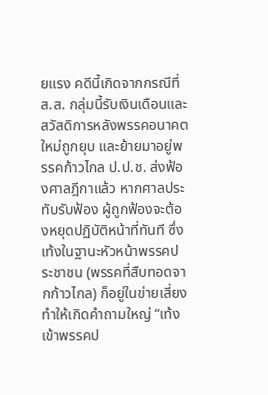ยแรง คดีนี้เกิดจากกรณีที่ ส.ส. กลุ่มนี้รับเงินเดือนและสวัสดิการหลังพรรคอนาคตใหม่ถูกยุบ และย้ายมาอยู่พรรคก้าวไกล ป.ป.ช. ส่งฟ้องศาลฎีกาแล้ว หากศาลประทับรับฟ้อง ผู้ถูกฟ้องจะต้องหยุดปฏิบัติหน้าที่ทันที ซึ่งเท้งในฐานะหัวหน้าพรรคประชาชน (พรรคที่สืบทอดจากก้าวไกล) ก็อยู่ในข่ายเสี่ยง ทำให้เกิดคำถามใหญ่ “เท้ง เข้าพรรคป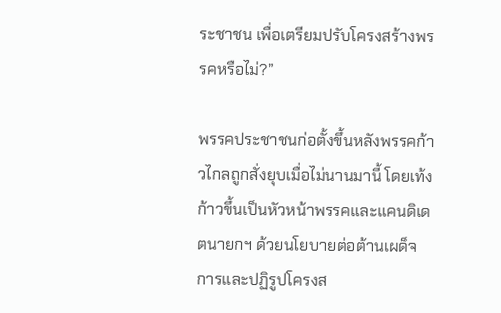ระชาชน เพื่อเตรียมปรับโครงสร้างพรรคหรือไม่?”

พรรคประชาชนก่อตั้งขึ้นหลังพรรคก้าวไกลถูกสั่งยุบเมื่อไม่นานมานี้ โดยเท้งก้าวขึ้นเป็นหัวหน้าพรรคและแคนดิเดตนายกฯ ด้วยนโยบายต่อต้านเผด็จการและปฏิรูปโครงส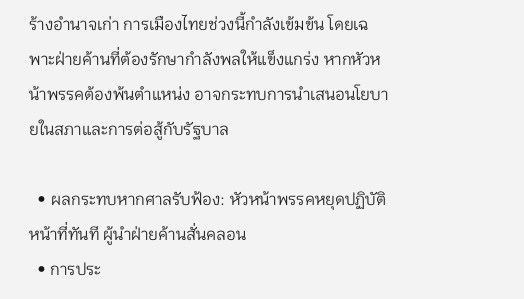ร้างอำนาจเก่า การเมืองไทยช่วงนี้กำลังเข้มข้น โดยเฉพาะฝ่ายค้านที่ต้องรักษากำลังพลให้แข็งแกร่ง หากหัวหน้าพรรคต้องพ้นตำแหน่ง อาจกระทบการนำเสนอนโยบายในสภาและการต่อสู้กับรัฐบาล

  • ผลกระทบหากศาลรับฟ้อง: หัวหน้าพรรคหยุดปฏิบัติหน้าที่ทันที ผู้นำฝ่ายค้านสั่นคลอน
  • การประ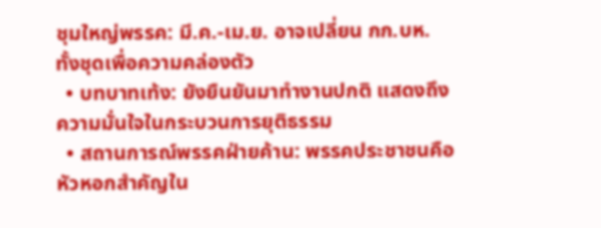ชุมใหญ่พรรค: มี.ค.-เม.ย. อาจเปลี่ยน กก.บห. ทั้งชุดเพื่อความคล่องตัว
  • บทบาทเท้ง: ยังยืนยันมาทำงานปกติ แสดงถึงความมั่นใจในกระบวนการยุติธรรม
  • สถานการณ์พรรคฝ่ายค้าน: พรรคประชาชนคือหัวหอกสำคัญใน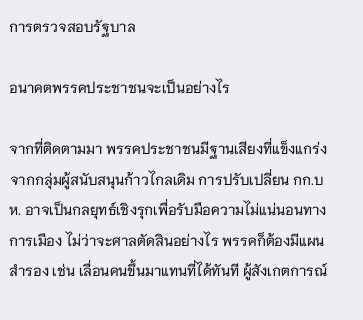การตรวจสอบรัฐบาล

อนาคตพรรคประชาชนจะเป็นอย่างไร

จากที่ติดตามมา พรรคประชาชนมีฐานเสียงที่แข็งแกร่งจากกลุ่มผู้สนับสนุนก้าวไกลเดิม การปรับเปลี่ยน กก.บห. อาจเป็นกลยุทธ์เชิงรุกเพื่อรับมือความไม่แน่นอนทางการเมือง ไม่ว่าจะศาลตัดสินอย่างไร พรรคก็ต้องมีแผนสำรอง เช่น เลื่อนคนขึ้นมาแทนที่ได้ทันที ผู้สังเกตการณ์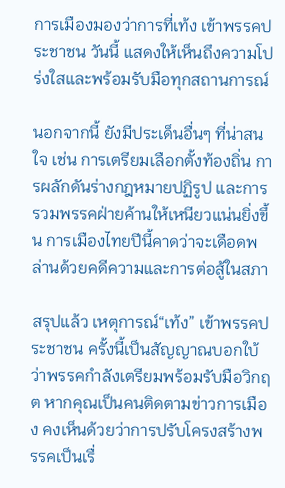การเมืองมองว่าการที่เท้ง เข้าพรรคประชาชน วันนี้ แสดงให้เห็นถึงความโปร่งใสและพร้อมรับมือทุกสถานการณ์

นอกจากนี้ ยังมีประเด็นอื่นๆ ที่น่าสนใจ เช่น การเตรียมเลือกตั้งท้องถิ่น การผลักดันร่างกฎหมายปฏิรูป และการรวมพรรคฝ่ายค้านให้เหนียวแน่นยิ่งขึ้น การเมืองไทยปีนี้คาดว่าจะเดือดพล่านด้วยคดีความและการต่อสู้ในสภา

สรุปแล้ว เหตุการณ์“เท้ง” เข้าพรรคประชาชน ครั้งนี้เป็นสัญญาณบอกใบ้ว่าพรรคกำลังเตรียมพร้อมรับมือวิกฤต หากคุณเป็นคนติดตามข่าวการเมือง คงเห็นด้วยว่าการปรับโครงสร้างพรรคเป็นเรื่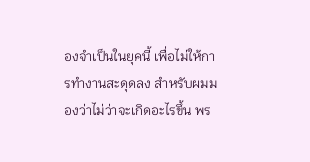องจำเป็นในยุคนี้ เพื่อไม่ให้การทำงานสะดุดลง สำหรับผมมองว่าไม่ว่าจะเกิดอะไรขึ้น พร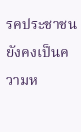รคประชาชนยังคงเป็นความห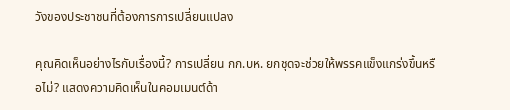วังของประชาชนที่ต้องการการเปลี่ยนแปลง

คุณคิดเห็นอย่างไรกับเรื่องนี้? การเปลี่ยน กก.บห. ยกชุดจะช่วยให้พรรคแข็งแกร่งขึ้นหรือไม่? แสดงความคิดเห็นในคอมเมนต์ด้า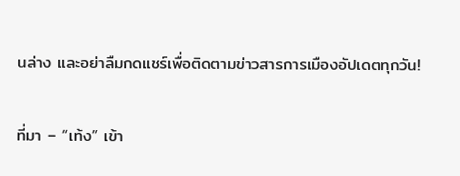นล่าง และอย่าลืมกดแชร์เพื่อติดตามข่าวสารการเมืองอัปเดตทุกวัน!

ที่มา – “เท้ง” เข้า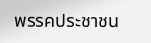พรรคประชาชน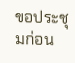ขอประชุมก่อน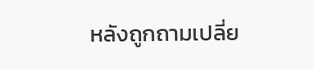หลังถูกถามเปลี่ย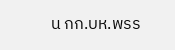น กก.บห.พรร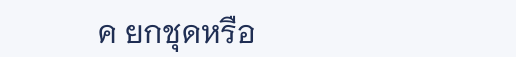ค ยกชุดหรือ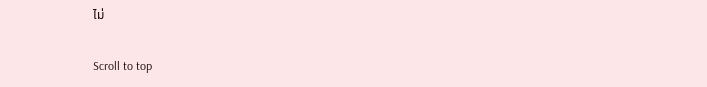ไม่

Scroll to top